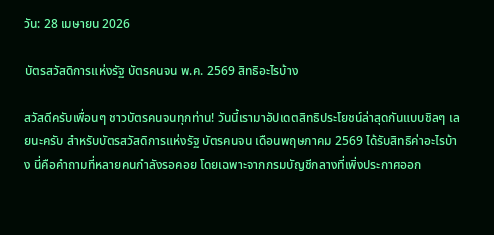วัน: 28 เมษายน 2026

บัตรสวัสดิการแห่งรัฐ บัตรคนจน พ.ค. 2569 สิทธิอะไรบ้าง

สวัสดีครับเพื่อนๆ ชาวบัตรคนจนทุกท่าน! วันนี้เรามาอัปเดตสิทธิประโยชน์ล่าสุดกันแบบชิลๆ เลยนะครับ สำหรับบัตรสวัสดิการแห่งรัฐ บัตรคนจน เดือนพฤษภาคม 2569 ได้รับสิทธิค่าอะไรบ้าง นี่คือคำถามที่หลายคนกำลังรอคอย โดยเฉพาะจากกรมบัญชีกลางที่เพิ่งประกาศออก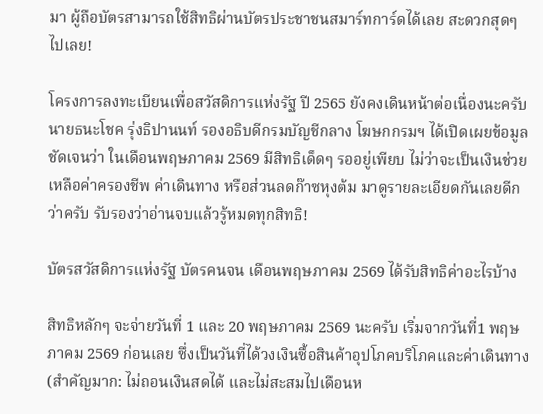มา ผู้ถือบัตรสามารถใช้สิทธิผ่านบัตรประชาชนสมาร์ทการ์ดได้เลย สะดวกสุดๆ ไปเลย!

โครงการลงทะเบียนเพื่อสวัสดิการแห่งรัฐ ปี 2565 ยังคงเดินหน้าต่อเนื่องนะครับ นายธนะโชค รุ่งธิปานนท์ รองอธิบดีกรมบัญชีกลาง โฆษกกรมฯ ได้เปิดเผยข้อมูลชัดเจนว่า ในเดือนพฤษภาคม 2569 มีสิทธิเด็ดๆ รออยู่เพียบ ไม่ว่าจะเป็นเงินช่วยเหลือค่าครองชีพ ค่าเดินทาง หรือส่วนลดก๊าซหุงต้ม มาดูรายละเอียดกันเลยดีกว่าครับ รับรองว่าอ่านจบแล้วรู้หมดทุกสิทธิ!

บัตรสวัสดิการแห่งรัฐ บัตรคนจน เดือนพฤษภาคม 2569 ได้รับสิทธิค่าอะไรบ้าง

สิทธิหลักๆ จะจ่ายวันที่ 1 และ 20 พฤษภาคม 2569 นะครับ เริ่มจากวันที่1 พฤษภาคม 2569 ก่อนเลย ซึ่งเป็นวันที่ได้วงเงินซื้อสินค้าอุปโภคบริโภคและค่าเดินทาง (สำคัญมาก: ไม่ถอนเงินสดได้ และไม่สะสมไปเดือนห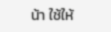น้า ใช้ให้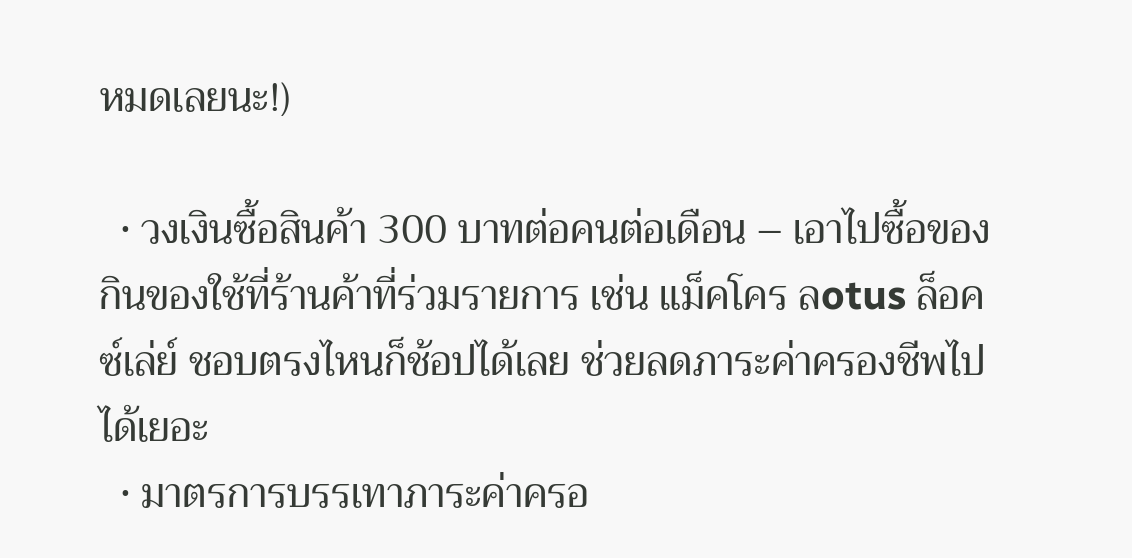หมดเลยนะ!)

  • วงเงินซื้อสินค้า 300 บาทต่อคนต่อเดือน – เอาไปซื้อของกินของใช้ที่ร้านค้าที่ร่วมรายการ เช่น แม็คโคร ลotus ล็อคซ์เล่ย์ ชอบตรงไหนก็ช้อปได้เลย ช่วยลดภาระค่าครองชีพไปได้เยอะ
  • มาตรการบรรเทาภาระค่าครอ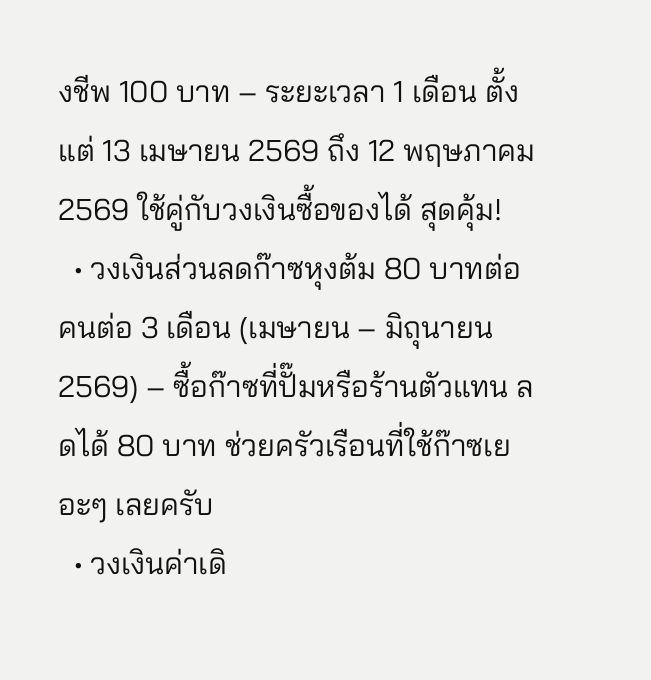งชีพ 100 บาท – ระยะเวลา 1 เดือน ตั้งแต่ 13 เมษายน 2569 ถึง 12 พฤษภาคม 2569 ใช้คู่กับวงเงินซื้อของได้ สุดคุ้ม!
  • วงเงินส่วนลดก๊าซหุงต้ม 80 บาทต่อคนต่อ 3 เดือน (เมษายน – มิถุนายน 2569) – ซื้อก๊าซที่ปั๊มหรือร้านตัวแทน ลดได้ 80 บาท ช่วยครัวเรือนที่ใช้ก๊าซเยอะๆ เลยครับ
  • วงเงินค่าเดิ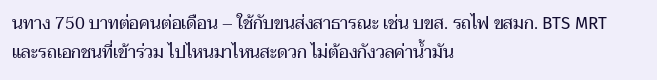นทาง 750 บาทต่อคนต่อเดือน – ใช้กับขนส่งสาธารณะ เช่น บขส. รถไฟ ขสมก. BTS MRT และรถเอกชนที่เข้าร่วม ไปไหนมาไหนสะดวก ไม่ต้องกังวลค่าน้ำมัน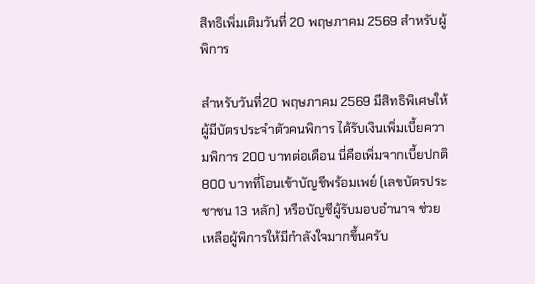สิทธิเพิ่มเติมวันที่ 20 พฤษภาคม 2569 สำหรับผู้พิการ

สำหรับวันที่20 พฤษภาคม 2569 มีสิทธิพิเศษให้ผู้มีบัตรประจำตัวคนพิการ ได้รับเงินเพิ่มเบี้ยความพิการ 200 บาทต่อเดือน นี่คือเพิ่มจากเบี้ยปกติ 800 บาทที่โอนเข้าบัญชีพร้อมเพย์ (เลขบัตรประชาชน 13 หลัก) หรือบัญชีผู้รับมอบอำนาจ ช่วยเหลือผู้พิการให้มีกำลังใจมากขึ้นครับ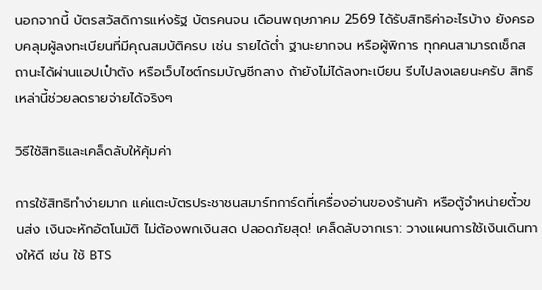นอกจากนี้ บัตรสวัสดิการแห่งรัฐ บัตรคนจน เดือนพฤษภาคม 2569 ได้รับสิทธิค่าอะไรบ้าง ยังครอบคลุมผู้ลงทะเบียนที่มีคุณสมบัติครบ เช่น รายได้ต่ำ ฐานะยากจน หรือผู้พิการ ทุกคนสามารถเช็กสถานะได้ผ่านแอปเป๋าตัง หรือเว็บไซต์กรมบัญชีกลาง ถ้ายังไม่ได้ลงทะเบียน รีบไปลงเลยนะครับ สิทธิเหล่านี้ช่วยลดรายจ่ายได้จริงๆ

วิธีใช้สิทธิและเคล็ดลับให้คุ้มค่า

การใช้สิทธิทำง่ายมาก แค่แตะบัตรประชาชนสมาร์ทการ์ดที่เครื่องอ่านของร้านค้า หรือตู้จำหน่ายตั๋วขนส่ง เงินจะหักอัตโนมัติ ไม่ต้องพกเงินสด ปลอดภัยสุด! เคล็ดลับจากเรา: วางแผนการใช้เงินเดินทางให้ดี เช่น ใช้ BTS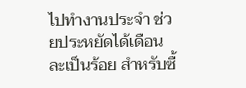ไปทำงานประจำ ช่วยประหยัดได้เดือนละเป็นร้อย สำหรับซื้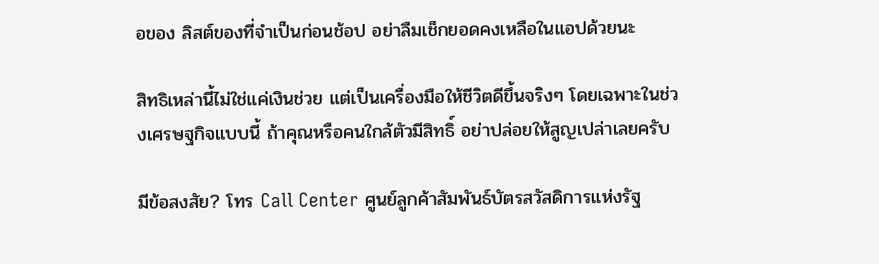อของ ลิสต์ของที่จำเป็นก่อนช้อป อย่าลืมเช็กยอดคงเหลือในแอปด้วยนะ

สิทธิเหล่านี้ไม่ใช่แค่เงินช่วย แต่เป็นเครื่องมือให้ชีวิตดีขึ้นจริงๆ โดยเฉพาะในช่วงเศรษฐกิจแบบนี้ ถ้าคุณหรือคนใกล้ตัวมีสิทธิ์ อย่าปล่อยให้สูญเปล่าเลยครับ

มีข้อสงสัย? โทร Call Center ศูนย์ลูกค้าสัมพันธ์บัตรสวัสดิการแห่งรัฐ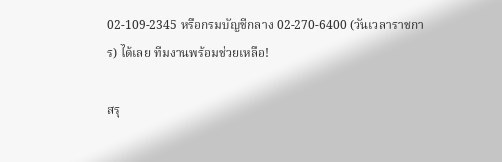02-109-2345 หรือกรมบัญชีกลาง 02-270-6400 (วันเวลาราชการ) ได้เลย ทีมงานพร้อมช่วยเหลือ!

สรุ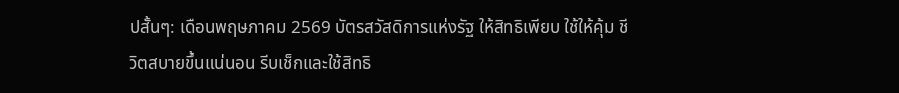ปสั้นๆ: เดือนพฤษภาคม 2569 บัตรสวัสดิการแห่งรัฐ ให้สิทธิเพียบ ใช้ให้คุ้ม ชีวิตสบายขึ้นแน่นอน รีบเช็กและใช้สิทธิ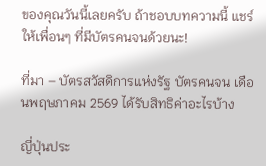ของคุณวันนี้เลยครับ ถ้าชอบบทความนี้ แชร์ให้เพื่อนๆ ที่มีบัตรคนจนด้วยนะ!

ที่มา – บัตรสวัสดิการแห่งรัฐ บัตรคนจน เดือนพฤษภาคม 2569 ได้รับสิทธิค่าอะไรบ้าง

ญี่ปุ่นประ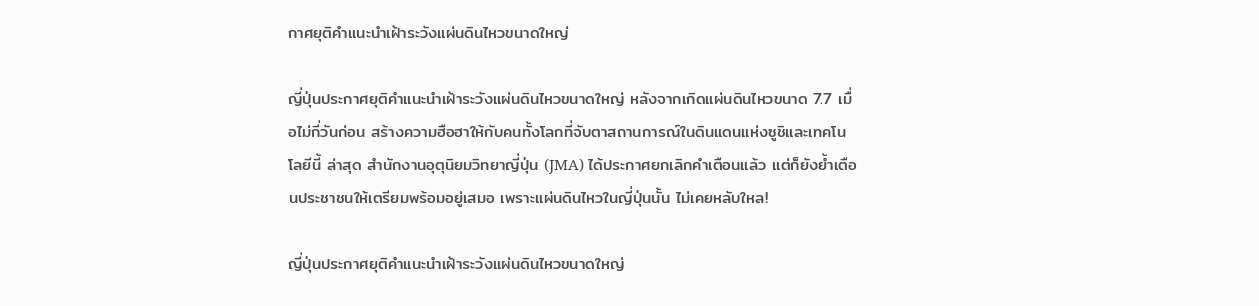กาศยุติคำแนะนำเฝ้าระวังแผ่นดินไหวขนาดใหญ่

ญี่ปุ่นประกาศยุติคำแนะนำเฝ้าระวังแผ่นดินไหวขนาดใหญ่ หลังจากเกิดแผ่นดินไหวขนาด 7.7 เมื่อไม่กี่วันก่อน สร้างความฮือฮาให้กับคนทั้งโลกที่จับตาสถานการณ์ในดินแดนแห่งซูชิและเทคโนโลยีนี้ ล่าสุด สำนักงานอุตุนิยมวิทยาญี่ปุ่น (JMA) ได้ประกาศยกเลิกคำเตือนแล้ว แต่ก็ยังย้ำเตือนประชาชนให้เตรียมพร้อมอยู่เสมอ เพราะแผ่นดินไหวในญี่ปุ่นนั้น ไม่เคยหลับใหล!

ญี่ปุ่นประกาศยุติคำแนะนำเฝ้าระวังแผ่นดินไหวขนาดใหญ่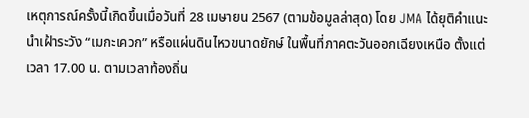เหตุการณ์ครั้งนี้เกิดขึ้นเมื่อวันที่ 28 เมษายน 2567 (ตามข้อมูลล่าสุด) โดย JMA ได้ยุติคำแนะนำเฝ้าระวัง “เมกะเควก” หรือแผ่นดินไหวขนาดยักษ์ ในพื้นที่ภาคตะวันออกเฉียงเหนือ ตั้งแต่เวลา 17.00 น. ตามเวลาท้องถิ่น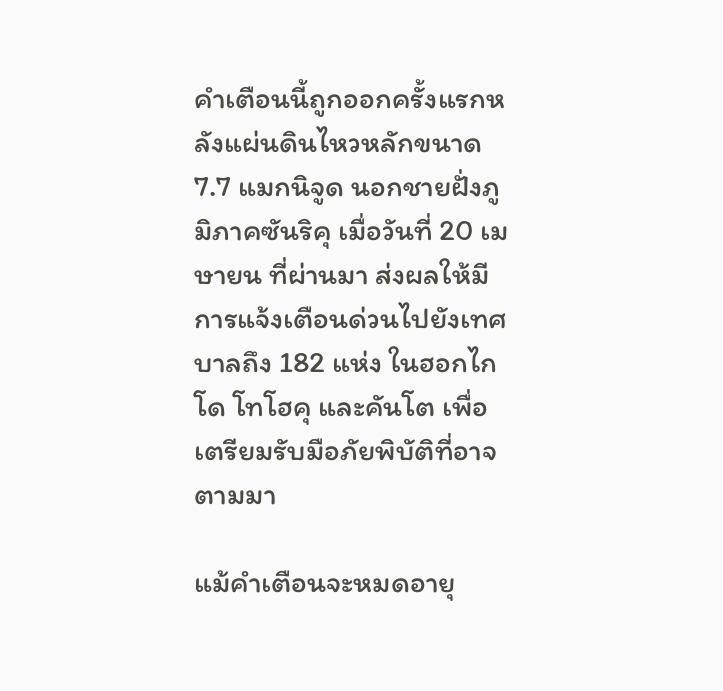คำเตือนนี้ถูกออกครั้งแรกหลังแผ่นดินไหวหลักขนาด 7.7 แมกนิจูด นอกชายฝั่งภูมิภาคซันริคุ เมื่อวันที่ 20 เมษายน ที่ผ่านมา ส่งผลให้มีการแจ้งเตือนด่วนไปยังเทศบาลถึง 182 แห่ง ในฮอกไกโด โทโฮคุ และคันโต เพื่อเตรียมรับมือภัยพิบัติที่อาจตามมา

แม้คำเตือนจะหมดอายุ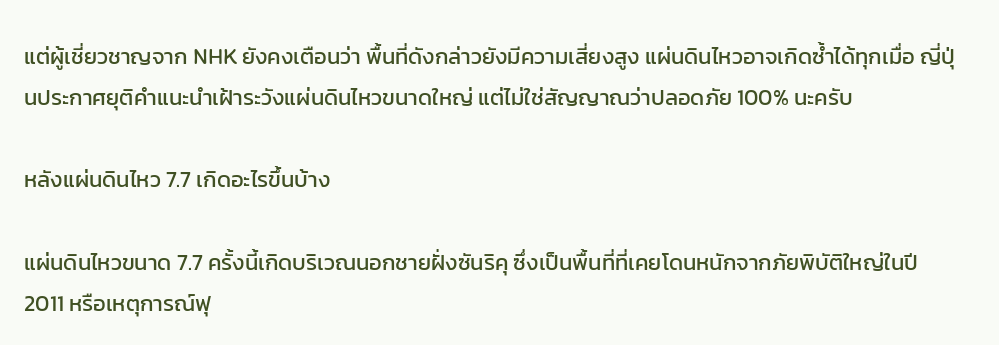แต่ผู้เชี่ยวชาญจาก NHK ยังคงเตือนว่า พื้นที่ดังกล่าวยังมีความเสี่ยงสูง แผ่นดินไหวอาจเกิดซ้ำได้ทุกเมื่อ ญี่ปุ่นประกาศยุติคำแนะนำเฝ้าระวังแผ่นดินไหวขนาดใหญ่ แต่ไม่ใช่สัญญาณว่าปลอดภัย 100% นะครับ

หลังแผ่นดินไหว 7.7 เกิดอะไรขึ้นบ้าง

แผ่นดินไหวขนาด 7.7 ครั้งนี้เกิดบริเวณนอกชายฝั่งซันริคุ ซึ่งเป็นพื้นที่ที่เคยโดนหนักจากภัยพิบัติใหญ่ในปี 2011 หรือเหตุการณ์ฟุ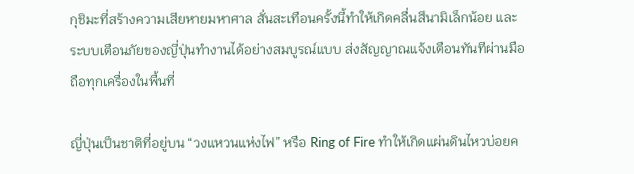กุชิมะที่สร้างความเสียหายมหาศาล สั่นสะเทือนครั้งนี้ทำให้เกิดคลื่นสึนามิเล็กน้อย และระบบเตือนภัยของญี่ปุ่นทำงานได้อย่างสมบูรณ์แบบ ส่งสัญญาณแจ้งเตือนทันทีผ่านมือถือทุกเครื่องในพื้นที่

ญี่ปุ่นเป็นชาติที่อยู่บน “วงแหวนแห่งไฟ” หรือ Ring of Fire ทำให้เกิดแผ่นดินไหวบ่อยค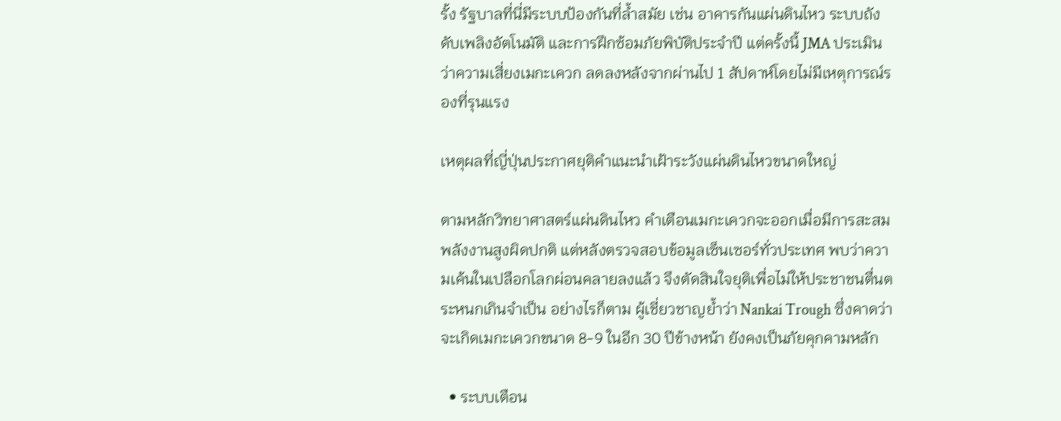รั้ง รัฐบาลที่นี่มีระบบป้องกันที่ล้ำสมัย เช่น อาคารกันแผ่นดินไหว ระบบถังดับเพลิงอัตโนมัติ และการฝึกซ้อมภัยพิบัติประจำปี แต่ครั้งนี้ JMA ประเมินว่าความเสี่ยงเมกะเควก ลดลงหลังจากผ่านไป 1 สัปดาห์โดยไม่มีเหตุการณ์รองที่รุนแรง

เหตุผลที่ญี่ปุ่นประกาศยุติคำแนะนำเฝ้าระวังแผ่นดินไหวขนาดใหญ่

ตามหลักวิทยาศาสตร์แผ่นดินไหว คำเตือนเมกะเควกจะออกเมื่อมีการสะสมพลังงานสูงผิดปกติ แต่หลังตรวจสอบข้อมูลเซ็นเซอร์ทั่วประเทศ พบว่าความเค้นในเปลือกโลกผ่อนคลายลงแล้ว จึงตัดสินใจยุติเพื่อไม่ให้ประชาชนตื่นตระหนกเกินจำเป็น อย่างไรก็ตาม ผู้เชี่ยวชาญย้ำว่า Nankai Trough ซึ่งคาดว่าจะเกิดเมกะเควกขนาด 8-9 ในอีก 30 ปีข้างหน้า ยังคงเป็นภัยคุกคามหลัก

  • ระบบเตือน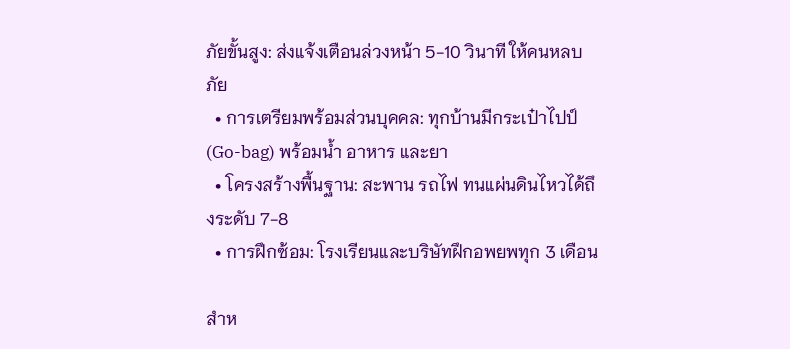ภัยขั้นสูง: ส่งแจ้งเตือนล่วงหน้า 5-10 วินาที ให้คนหลบภัย
  • การเตรียมพร้อมส่วนบุคคล: ทุกบ้านมีกระเป๋าไปป์ (Go-bag) พร้อมน้ำ อาหาร และยา
  • โครงสร้างพื้นฐาน: สะพาน รถไฟ ทนแผ่นดินไหวได้ถึงระดับ 7-8
  • การฝึกซ้อม: โรงเรียนและบริษัทฝึกอพยพทุก 3 เดือน

สำห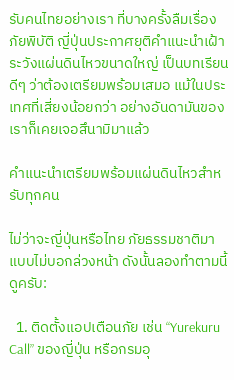รับคนไทยอย่างเรา ที่บางครั้งลืมเรื่องภัยพิบัติ ญี่ปุ่นประกาศยุติคำแนะนำเฝ้าระวังแผ่นดินไหวขนาดใหญ่ เป็นบทเรียนดีๆ ว่าต้องเตรียมพร้อมเสมอ แม้ในประเทศที่เสี่ยงน้อยกว่า อย่างอันดามันของเราก็เคยเจอสึนามิมาแล้ว

คำแนะนำเตรียมพร้อมแผ่นดินไหวสำหรับทุกคน

ไม่ว่าจะญี่ปุ่นหรือไทย ภัยธรรมชาติมาแบบไม่บอกล่วงหน้า ดังนั้นลองทำตามนี้ดูครับ:

  1. ติดตั้งแอปเตือนภัย เช่น “Yurekuru Call” ของญี่ปุ่น หรือกรมอุ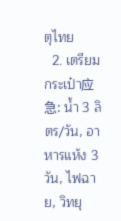ตุไทย
  2. เตรียมกระเป๋า应急: น้ำ 3 ลิตร/วัน, อาหารแห้ง 3 วัน, ไฟฉาย, วิทยุ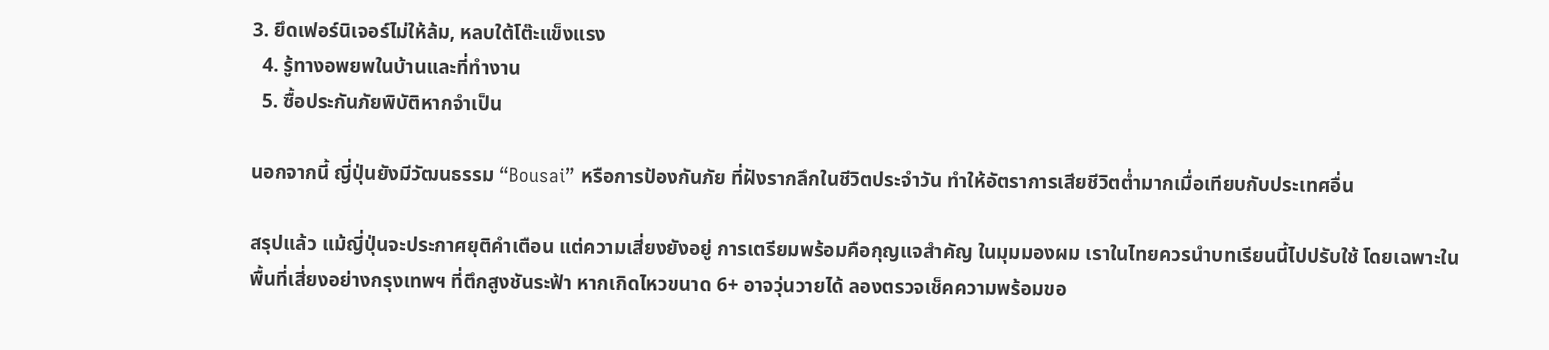3. ยึดเฟอร์นิเจอร์ไม่ให้ล้ม, หลบใต้โต๊ะแข็งแรง
  4. รู้ทางอพยพในบ้านและที่ทำงาน
  5. ซื้อประกันภัยพิบัติหากจำเป็น

นอกจากนี้ ญี่ปุ่นยังมีวัฒนธรรม “Bousai” หรือการป้องกันภัย ที่ฝังรากลึกในชีวิตประจำวัน ทำให้อัตราการเสียชีวิตต่ำมากเมื่อเทียบกับประเทศอื่น

สรุปแล้ว แม้ญี่ปุ่นจะประกาศยุติคำเตือน แต่ความเสี่ยงยังอยู่ การเตรียมพร้อมคือกุญแจสำคัญ ในมุมมองผม เราในไทยควรนำบทเรียนนี้ไปปรับใช้ โดยเฉพาะในพื้นที่เสี่ยงอย่างกรุงเทพฯ ที่ตึกสูงชันระฟ้า หากเกิดไหวขนาด 6+ อาจวุ่นวายได้ ลองตรวจเช็คความพร้อมขอ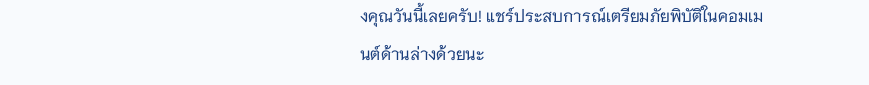งคุณวันนี้เลยครับ! แชร์ประสบการณ์เตรียมภัยพิบัติในคอมเมนต์ด้านล่างด้วยนะ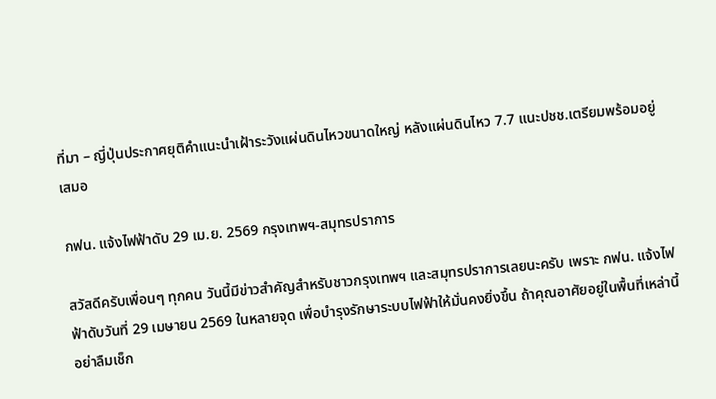ที่มา – ญี่ปุ่นประกาศยุติคำแนะนำเฝ้าระวังแผ่นดินไหวขนาดใหญ่ หลังแผ่นดินไหว 7.7 แนะปชช.เตรียมพร้อมอยู่เสมอ

กฟน. แจ้งไฟฟ้าดับ 29 เม.ย. 2569 กรุงเทพฯ-สมุทรปราการ

สวัสดีครับเพื่อนๆ ทุกคน วันนี้มีข่าวสำคัญสำหรับชาวกรุงเทพฯ และสมุทรปราการเลยนะครับ เพราะ กฟน. แจ้งไฟฟ้าดับวันที่ 29 เมษายน 2569 ในหลายจุด เพื่อบำรุงรักษาระบบไฟฟ้าให้มั่นคงยิ่งขึ้น ถ้าคุณอาศัยอยู่ในพื้นที่เหล่านี้ อย่าลืมเช็ก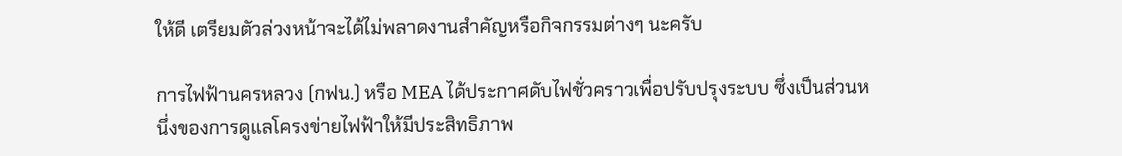ให้ดี เตรียมตัวล่วงหน้าจะได้ไม่พลาดงานสำคัญหรือกิจกรรมต่างๆ นะครับ

การไฟฟ้านครหลวง (กฟน.) หรือ MEA ได้ประกาศดับไฟชั่วคราวเพื่อปรับปรุงระบบ ซึ่งเป็นส่วนหนึ่งของการดูแลโครงข่ายไฟฟ้าให้มีประสิทธิภาพ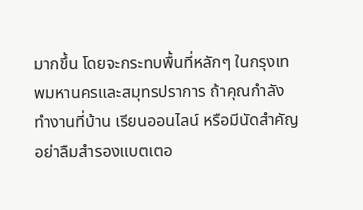มากขึ้น โดยจะกระทบพื้นที่หลักๆ ในกรุงเทพมหานครและสมุทรปราการ ถ้าคุณกำลังทำงานที่บ้าน เรียนออนไลน์ หรือมีนัดสำคัญ อย่าลืมสำรองแบตเตอ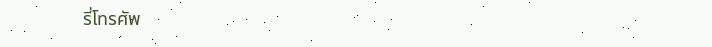รี่โทรศัพ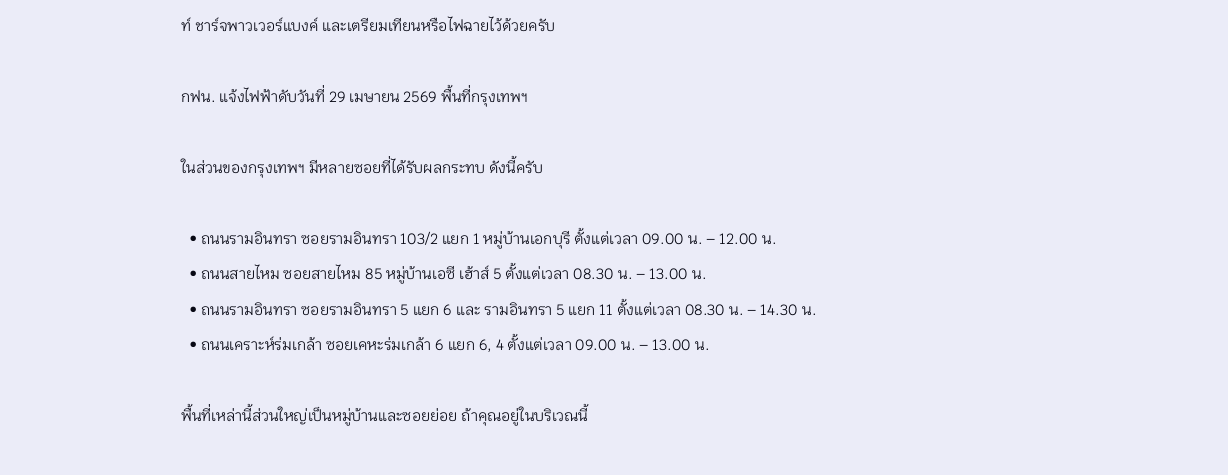ท์ ชาร์จพาวเวอร์แบงค์ และเตรียมเทียนหรือไฟฉายไว้ด้วยครับ

กฟน. แจ้งไฟฟ้าดับวันที่ 29 เมษายน 2569 พื้นที่กรุงเทพฯ

ในส่วนของกรุงเทพฯ มีหลายซอยที่ได้รับผลกระทบ ดังนี้ครับ

  • ถนนรามอินทรา ซอยรามอินทรา 103/2 แยก 1 หมู่บ้านเอกบุรี ตั้งแต่เวลา 09.00 น. – 12.00 น.
  • ถนนสายไหม ซอยสายไหม 85 หมู่บ้านเอซี เฮ้าส์ 5 ตั้งแต่เวลา 08.30 น. – 13.00 น.
  • ถนนรามอินทรา ซอยรามอินทรา 5 แยก 6 และ รามอินทรา 5 แยก 11 ตั้งแต่เวลา 08.30 น. – 14.30 น.
  • ถนนเคราะห์ร่มเกล้า ซอยเคหะร่มเกล้า 6 แยก 6, 4 ตั้งแต่เวลา 09.00 น. – 13.00 น.

พื้นที่เหล่านี้ส่วนใหญ่เป็นหมู่บ้านและซอยย่อย ถ้าคุณอยู่ในบริเวณนี้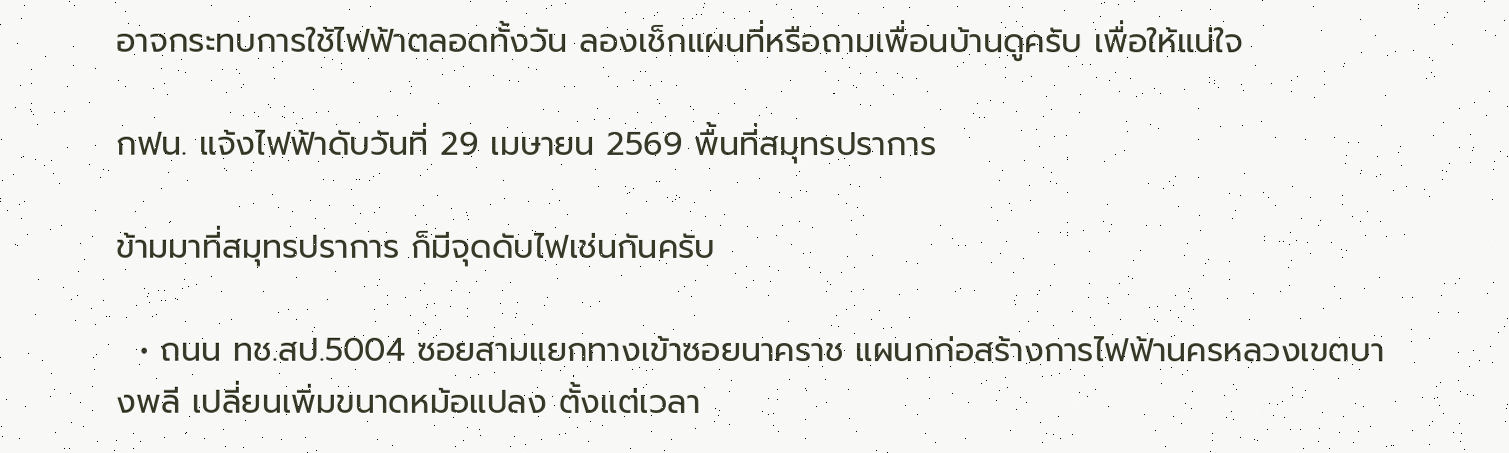อาจกระทบการใช้ไฟฟ้าตลอดทั้งวัน ลองเช็กแผนที่หรือถามเพื่อนบ้านดูครับ เพื่อให้แน่ใจ

กฟน. แจ้งไฟฟ้าดับวันที่ 29 เมษายน 2569 พื้นที่สมุทรปราการ

ข้ามมาที่สมุทรปราการ ก็มีจุดดับไฟเช่นกันครับ

  • ถนน ทช.สป.5004 ซอยสามแยกทางเข้าซอยนาคราช แผนกก่อสร้างการไฟฟ้านครหลวงเขตบางพลี เปลี่ยนเพิ่มขนาดหม้อแปลง ตั้งแต่เวลา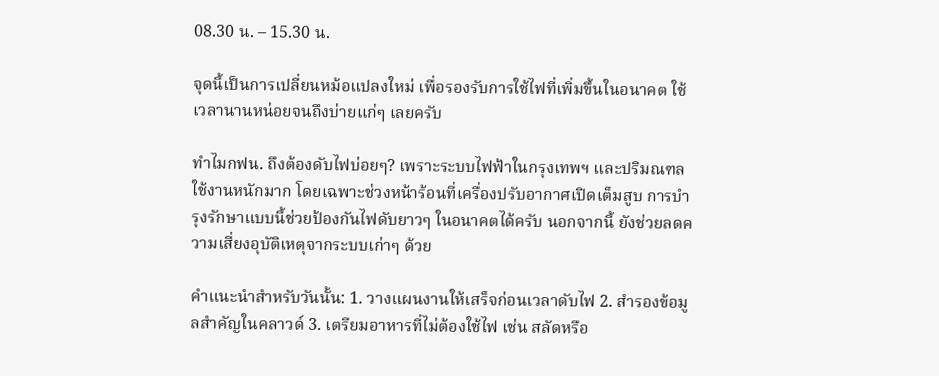08.30 น. – 15.30 น.

จุดนี้เป็นการเปลี่ยนหม้อแปลงใหม่ เพื่อรองรับการใช้ไฟที่เพิ่มขึ้นในอนาคต ใช้เวลานานหน่อยจนถึงบ่ายแก่ๆ เลยครับ

ทำไมกฟน. ถึงต้องดับไฟบ่อยๆ? เพราะระบบไฟฟ้าในกรุงเทพฯ และปริมณฑลใช้งานหนักมาก โดยเฉพาะช่วงหน้าร้อนที่เครื่องปรับอากาศเปิดเต็มสูบ การบำรุงรักษาแบบนี้ช่วยป้องกันไฟดับยาวๆ ในอนาคตได้ครับ นอกจากนี้ ยังช่วยลดความเสี่ยงอุบัติเหตุจากระบบเก่าๆ ด้วย

คำแนะนำสำหรับวันนั้น: 1. วางแผนงานให้เสร็จก่อนเวลาดับไฟ 2. สำรองข้อมูลสำคัญในคลาวด์ 3. เตรียมอาหารที่ไม่ต้องใช้ไฟ เช่น สลัดหรือ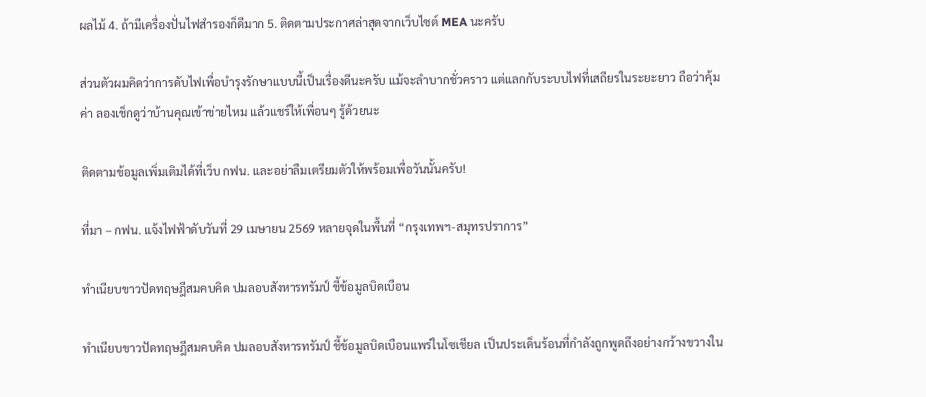ผลไม้ 4. ถ้ามีเครื่องปั่นไฟสำรองก็ดีมาก 5. ติดตามประกาศล่าสุดจากเว็บไซต์ MEA นะครับ

ส่วนตัวผมคิดว่าการดับไฟเพื่อบำรุงรักษาแบบนี้เป็นเรื่องดีนะครับ แม้จะลำบากชั่วคราว แต่แลกกับระบบไฟที่เสถียรในระยะยาว ถือว่าคุ้มค่า ลองเช็กดูว่าบ้านคุณเข้าข่ายไหม แล้วแชร์ให้เพื่อนๆ รู้ด้วยนะ

ติดตามข้อมูลเพิ่มเติมได้ที่เว็บ กฟน. และอย่าลืมเตรียมตัวให้พร้อมเพื่อวันนั้นครับ!

ที่มา – กฟน. แจ้งไฟฟ้าดับวันที่ 29 เมษายน 2569 หลายจุดในพื้นที่ “กรุงเทพฯ-สมุทรปราการ”

ทำเนียบขาวปัดทฤษฎีสมคบคิด ปมลอบสังหารทรัมป์ ชี้ข้อมูลบิดเบือน

ทำเนียบขาวปัดทฤษฎีสมคบคิด ปมลอบสังหารทรัมป์ ชี้ข้อมูลบิดเบือนแพร่ในโซเชียล เป็นประเด็นร้อนที่กำลังถูกพูดถึงอย่างกว้างขวางใน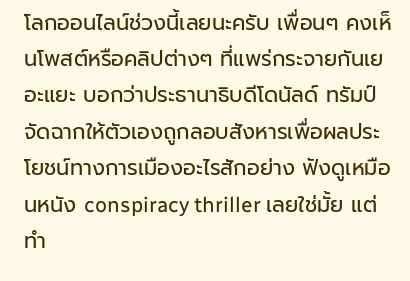โลกออนไลน์ช่วงนี้เลยนะครับ เพื่อนๆ คงเห็นโพสต์หรือคลิปต่างๆ ที่แพร่กระจายกันเยอะแยะ บอกว่าประธานาธิบดีโดนัลด์ ทรัมป์ จัดฉากให้ตัวเองถูกลอบสังหารเพื่อผลประโยชน์ทางการเมืองอะไรสักอย่าง ฟังดูเหมือนหนัง conspiracy thriller เลยใช่มั้ย แต่ทำ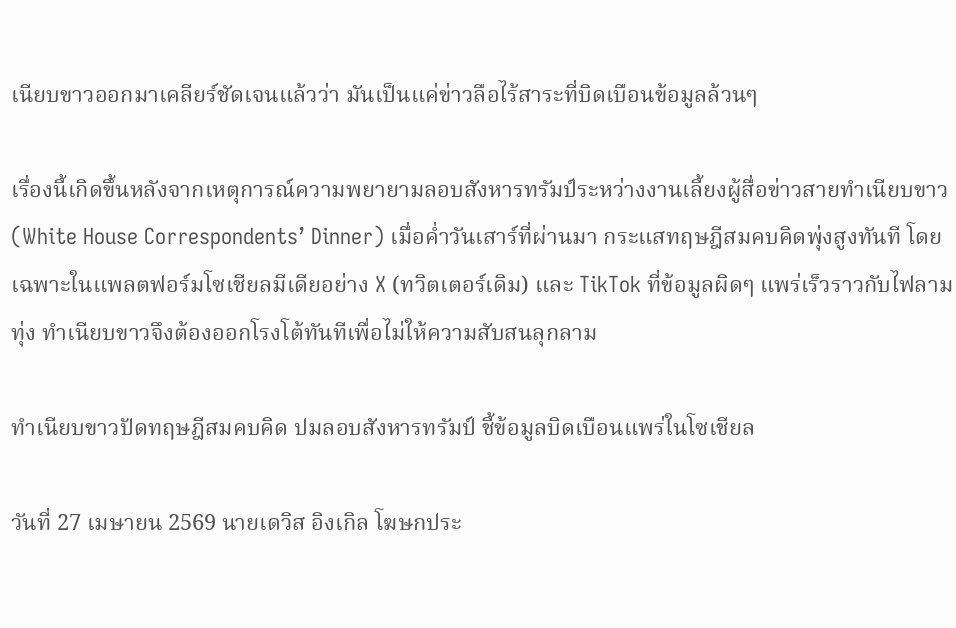เนียบขาวออกมาเคลียร์ชัดเจนแล้วว่า มันเป็นแค่ข่าวลือไร้สาระที่บิดเบือนข้อมูลล้วนๆ

เรื่องนี้เกิดขึ้นหลังจากเหตุการณ์ความพยายามลอบสังหารทรัมป์ระหว่างงานเลี้ยงผู้สื่อข่าวสายทำเนียบขาว (White House Correspondents’ Dinner) เมื่อค่ำวันเสาร์ที่ผ่านมา กระแสทฤษฎีสมคบคิดพุ่งสูงทันที โดยเฉพาะในแพลตฟอร์มโซเชียลมีเดียอย่าง X (ทวิตเตอร์เดิม) และ TikTok ที่ข้อมูลผิดๆ แพร่เร็วราวกับไฟลามทุ่ง ทำเนียบขาวจึงต้องออกโรงโต้ทันทีเพื่อไม่ให้ความสับสนลุกลาม

ทำเนียบขาวปัดทฤษฎีสมคบคิด ปมลอบสังหารทรัมป์ ชี้ข้อมูลบิดเบือนแพร่ในโซเชียล

วันที่ 27 เมษายน 2569 นายเดวิส อิงเกิล โฆษกประ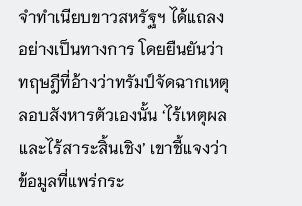จำทำเนียบขาวสหรัฐฯ ได้แถลงอย่างเป็นทางการ โดยยืนยันว่าทฤษฎีที่อ้างว่าทรัมป์จัดฉากเหตุลอบสังหารตัวเองนั้น ‘ไร้เหตุผลและไร้สาระสิ้นเชิง’ เขาชี้แจงว่าข้อมูลที่แพร่กระ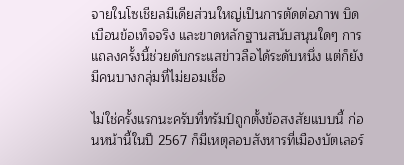จายในโซเชียลมีเดียส่วนใหญ่เป็นการตัดต่อภาพ บิดเบือนข้อเท็จจริง และขาดหลักฐานสนับสนุนใดๆ การแถลงครั้งนี้ช่วยดับกระแสข่าวลือได้ระดับหนึ่ง แต่ก็ยังมีคนบางกลุ่มที่ไม่ยอมเชื่อ

ไม่ใช่ครั้งแรกนะครับที่ทรัมป์ถูกตั้งข้อสงสัยแบบนี้ ก่อนหน้านี้ในปี 2567 ก็มีเหตุลอบสังหารที่เมืองบัตเลอร์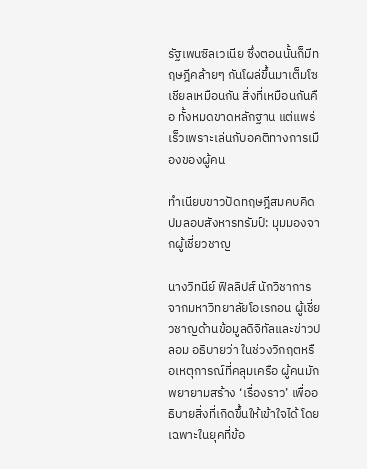รัฐเพนซิลเวเนีย ซึ่งตอนนั้นก็มีทฤษฎีคล้ายๆ กันโผล่ขึ้นมาเต็มโซเชียลเหมือนกัน สิ่งที่เหมือนกันคือ ทั้งหมดขาดหลักฐาน แต่แพร่เร็วเพราะเล่นกับอคติทางการเมืองของผู้คน

ทำเนียบขาวปัดทฤษฎีสมคบคิด ปมลอบสังหารทรัมป์: มุมมองจากผู้เชี่ยวชาญ

นางวิทนีย์ ฟิลลิปส์ นักวิชาการจากมหาวิทยาลัยโอเรกอน ผู้เชี่ยวชาญด้านข้อมูลดิจิทัลและข่าวปลอม อธิบายว่า ในช่วงวิกฤตหรือเหตุการณ์ที่คลุมเครือ ผู้คนมักพยายามสร้าง ‘เรื่องราว’ เพื่ออธิบายสิ่งที่เกิดขึ้นให้เข้าใจได้ โดยเฉพาะในยุคที่ข้อ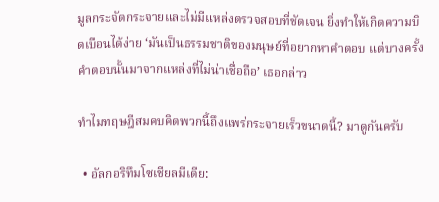มูลกระจัดกระจายและไม่มีแหล่งตรวจสอบที่ชัดเจน ยิ่งทำให้เกิดความบิดเบือนได้ง่าย ‘มันเป็นธรรมชาติของมนุษย์ที่อยากหาคำตอบ แต่บางครั้งคำตอบนั้นมาจากแหล่งที่ไม่น่าเชื่อถือ’ เธอกล่าว

ทำไมทฤษฎีสมคบคิดพวกนี้ถึงแพร่กระจายเร็วขนาดนี้? มาดูกันครับ

  • อัลกอริทึมโซเชียลมีเดีย: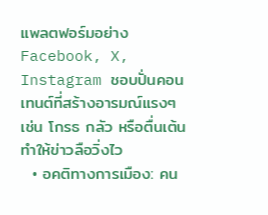แพลตฟอร์มอย่าง Facebook, X, Instagram ชอบปั่นคอนเทนต์ที่สร้างอารมณ์แรงๆ เช่น โกรธ กลัว หรือตื่นเต้น ทำให้ข่าวลือวิ่งไว
  • อคติทางการเมือง: คน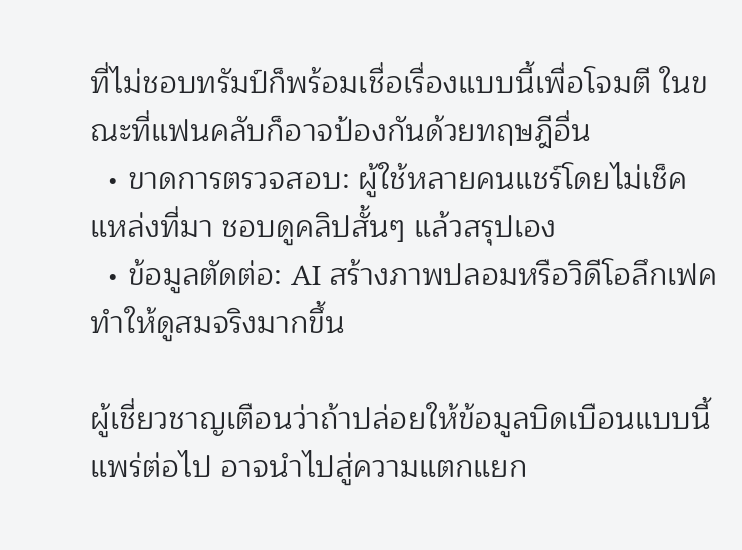ที่ไม่ชอบทรัมป์ก็พร้อมเชื่อเรื่องแบบนี้เพื่อโจมตี ในขณะที่แฟนคลับก็อาจป้องกันด้วยทฤษฎีอื่น
  • ขาดการตรวจสอบ: ผู้ใช้หลายคนแชร์โดยไม่เช็คแหล่งที่มา ชอบดูคลิปสั้นๆ แล้วสรุปเอง
  • ข้อมูลตัดต่อ: AI สร้างภาพปลอมหรือวิดีโอลึกเฟค ทำให้ดูสมจริงมากขึ้น

ผู้เชี่ยวชาญเตือนว่าถ้าปล่อยให้ข้อมูลบิดเบือนแบบนี้แพร่ต่อไป อาจนำไปสู่ความแตกแยก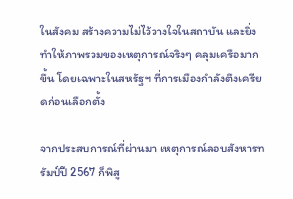ในสังคม สร้างความไม่ไว้วางใจในสถาบัน และยิ่งทำให้ภาพรวมของเหตุการณ์จริงๆ คลุมเครือมากขึ้น โดยเฉพาะในสหรัฐฯ ที่การเมืองกำลังตึงเครียดก่อนเลือกตั้ง

จากประสบการณ์ที่ผ่านมา เหตุการณ์ลอบสังหารทรัมป์ปี 2567 ก็พิสู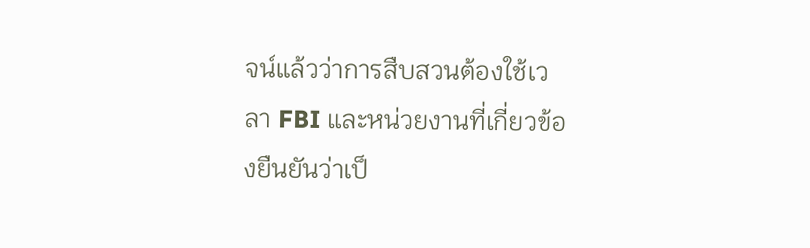จน์แล้วว่าการสืบสวนต้องใช้เวลา FBI และหน่วยงานที่เกี่ยวข้องยืนยันว่าเป็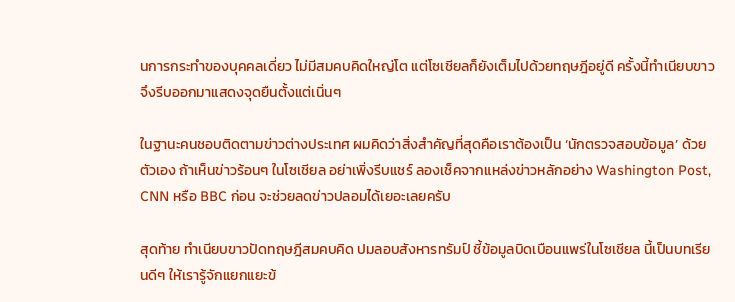นการกระทำของบุคคลเดี่ยว ไม่มีสมคบคิดใหญ่โต แต่โซเชียลก็ยังเต็มไปด้วยทฤษฎีอยู่ดี ครั้งนี้ทำเนียบขาวจึงรีบออกมาแสดงจุดยืนตั้งแต่เนิ่นๆ

ในฐานะคนชอบติดตามข่าวต่างประเทศ ผมคิดว่าสิ่งสำคัญที่สุดคือเราต้องเป็น ‘นักตรวจสอบข้อมูล’ ด้วยตัวเอง ถ้าเห็นข่าวร้อนๆ ในโซเชียล อย่าเพิ่งรีบแชร์ ลองเช็คจากแหล่งข่าวหลักอย่าง Washington Post, CNN หรือ BBC ก่อน จะช่วยลดข่าวปลอมได้เยอะเลยครับ

สุดท้าย ทำเนียบขาวปัดทฤษฎีสมคบคิด ปมลอบสังหารทรัมป์ ชี้ข้อมูลบิดเบือนแพร่ในโซเชียล นี้เป็นบทเรียนดีๆ ให้เรารู้จักแยกแยะข้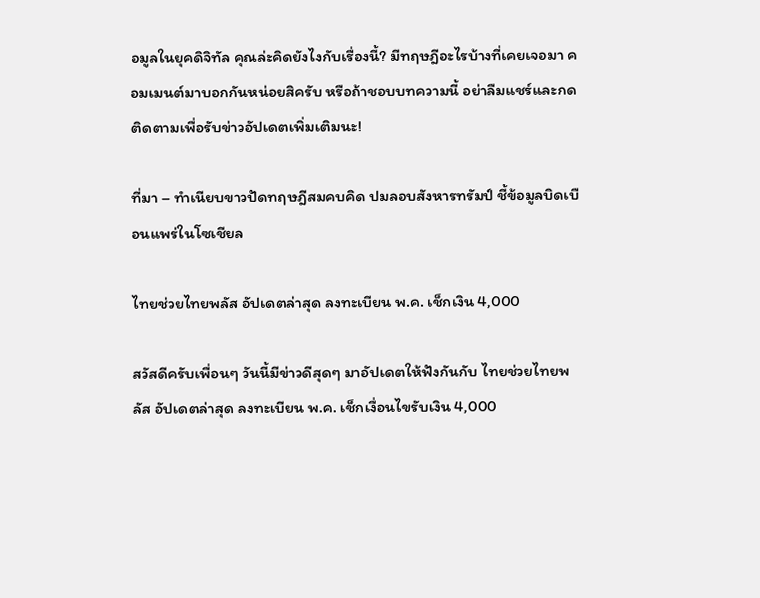อมูลในยุคดิจิทัล คุณล่ะคิดยังไงกับเรื่องนี้? มีทฤษฎีอะไรบ้างที่เคยเจอมา คอมเมนต์มาบอกกันหน่อยสิครับ หรือถ้าชอบบทความนี้ อย่าลืมแชร์และกดติดตามเพื่อรับข่าวอัปเดตเพิ่มเติมนะ!

ที่มา – ทำเนียบขาวปัดทฤษฎีสมคบคิด ปมลอบสังหารทรัมป์ ชี้ข้อมูลบิดเบือนแพร่ในโซเชียล

ไทยช่วยไทยพลัส อัปเดตล่าสุด ลงทะเบียน พ.ค. เช็กเงิน 4,000

สวัสดีครับเพื่อนๆ วันนี้มีข่าวดีสุดๆ มาอัปเดตให้ฟังกันกับ ไทยช่วยไทยพลัส อัปเดตล่าสุด ลงทะเบียน พ.ค. เช็กเงื่อนไขรับเงิน 4,000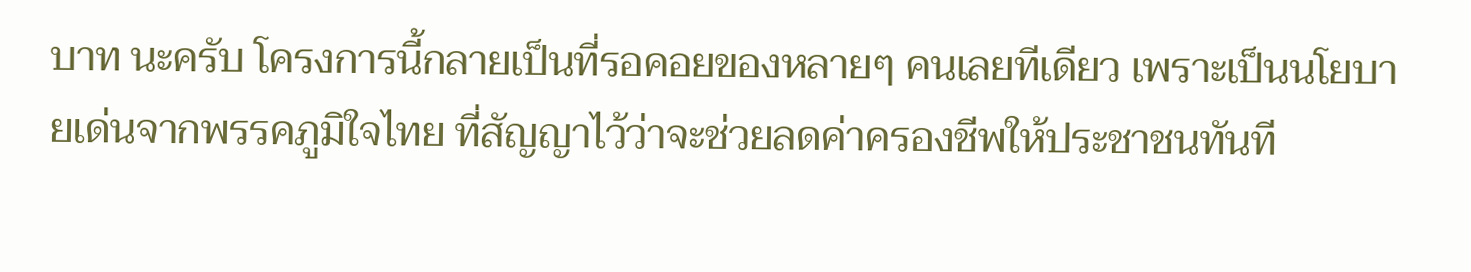บาท นะครับ โครงการนี้กลายเป็นที่รอคอยของหลายๆ คนเลยทีเดียว เพราะเป็นนโยบายเด่นจากพรรคภูมิใจไทย ที่สัญญาไว้ว่าจะช่วยลดค่าครองชีพให้ประชาชนทันที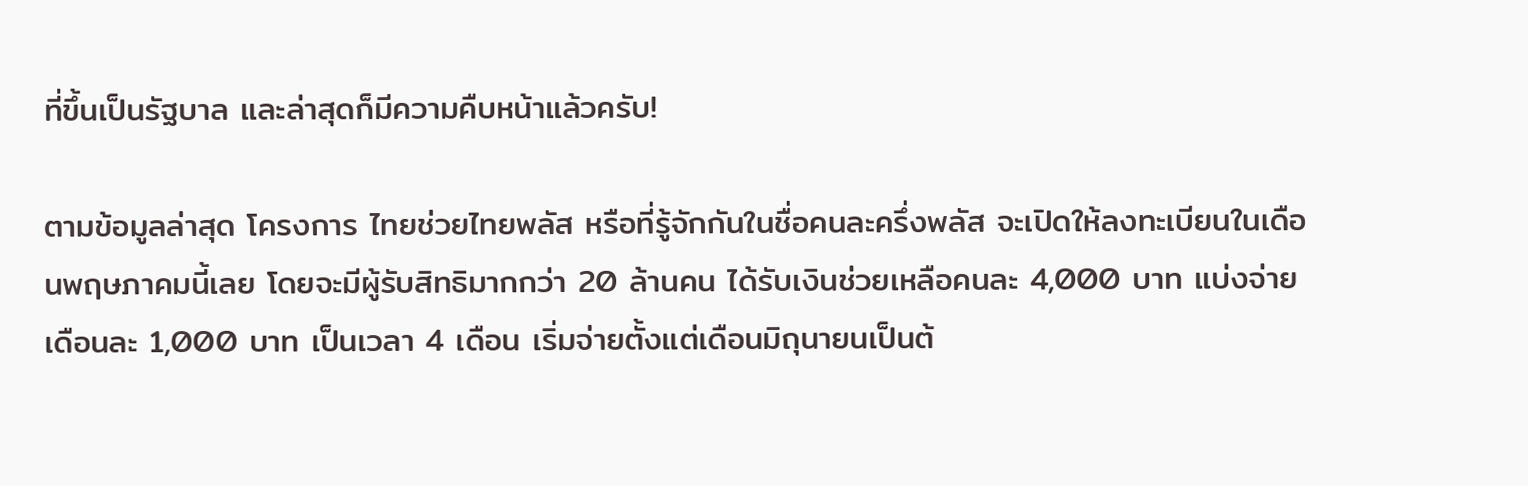ที่ขึ้นเป็นรัฐบาล และล่าสุดก็มีความคืบหน้าแล้วครับ!

ตามข้อมูลล่าสุด โครงการ ไทยช่วยไทยพลัส หรือที่รู้จักกันในชื่อคนละครึ่งพลัส จะเปิดให้ลงทะเบียนในเดือนพฤษภาคมนี้เลย โดยจะมีผู้รับสิทธิมากกว่า 20 ล้านคน ได้รับเงินช่วยเหลือคนละ 4,000 บาท แบ่งจ่ายเดือนละ 1,000 บาท เป็นเวลา 4 เดือน เริ่มจ่ายตั้งแต่เดือนมิถุนายนเป็นต้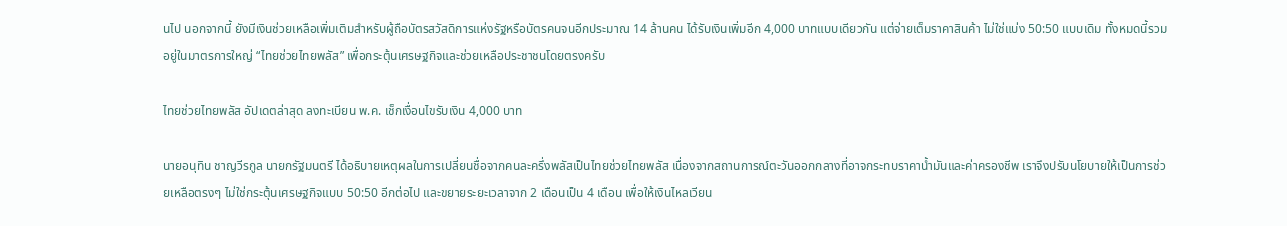นไป นอกจากนี้ ยังมีเงินช่วยเหลือเพิ่มเติมสำหรับผู้ถือบัตรสวัสดิการแห่งรัฐหรือบัตรคนจนอีกประมาณ 14 ล้านคน ได้รับเงินเพิ่มอีก 4,000 บาทแบบเดียวกัน แต่จ่ายเต็มราคาสินค้า ไม่ใช่แบ่ง 50:50 แบบเดิม ทั้งหมดนี้รวมอยู่ในมาตรการใหญ่ “ไทยช่วยไทยพลัส” เพื่อกระตุ้นเศรษฐกิจและช่วยเหลือประชาชนโดยตรงครับ

ไทยช่วยไทยพลัส อัปเดตล่าสุด ลงทะเบียน พ.ค. เช็กเงื่อนไขรับเงิน 4,000 บาท

นายอนุทิน ชาญวีรกูล นายกรัฐมนตรี ได้อธิบายเหตุผลในการเปลี่ยนชื่อจากคนละครึ่งพลัสเป็นไทยช่วยไทยพลัส เนื่องจากสถานการณ์ตะวันออกกลางที่อาจกระทบราคาน้ำมันและค่าครองชีพ เราจึงปรับนโยบายให้เป็นการช่วยเหลือตรงๆ ไม่ใช่กระตุ้นเศรษฐกิจแบบ 50:50 อีกต่อไป และขยายระยะเวลาจาก 2 เดือนเป็น 4 เดือน เพื่อให้เงินไหลเวียน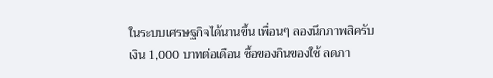ในระบบเศรษฐกิจได้นานขึ้น เพื่อนๆ ลองนึกภาพสิครับ เงิน 1,000 บาทต่อเดือน ซื้อของกินของใช้ ลดภา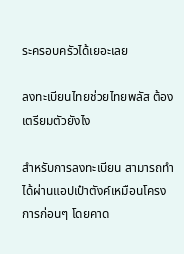ระครอบครัวได้เยอะเลย

ลงทะเบียนไทยช่วยไทยพลัส ต้องเตรียมตัวยังไง

สำหรับการลงทะเบียน สามารถทำได้ผ่านแอปเป๋าตังค์เหมือนโครงการก่อนๆ โดยคาด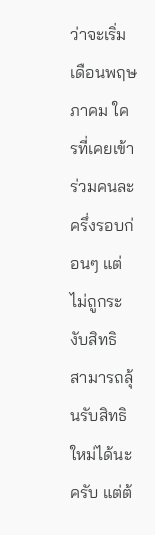ว่าจะเริ่มเดือนพฤษภาคม ใครที่เคยเข้าร่วมคนละครึ่งรอบก่อนๆ แต่ไม่ถูกระงับสิทธิ สามารถลุ้นรับสิทธิใหม่ได้นะครับ แต่ต้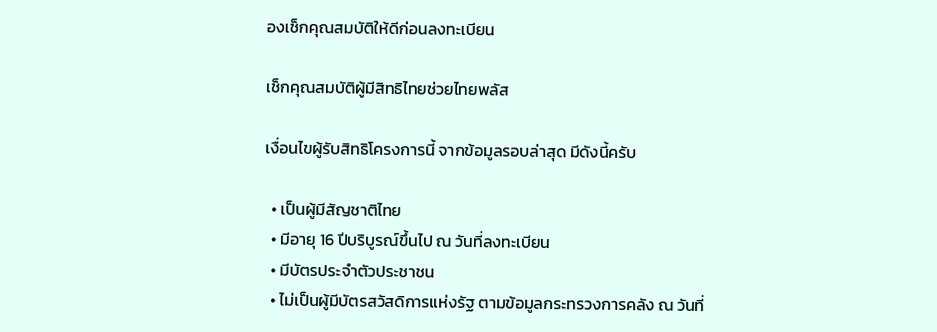องเช็กคุณสมบัติให้ดีก่อนลงทะเบียน

เช็กคุณสมบัติผู้มีสิทธิไทยช่วยไทยพลัส

เงื่อนไขผู้รับสิทธิโครงการนี้ จากข้อมูลรอบล่าสุด มีดังนี้ครับ

  • เป็นผู้มีสัญชาติไทย
  • มีอายุ 16 ปีบริบูรณ์ขึ้นไป ณ วันที่ลงทะเบียน
  • มีบัตรประจำตัวประชาชน
  • ไม่เป็นผู้มีบัตรสวัสดิการแห่งรัฐ ตามข้อมูลกระทรวงการคลัง ณ วันที่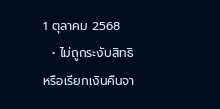1 ตุลาคม 2568
  • ไม่ถูกระงับสิทธิหรือเรียกเงินคืนจา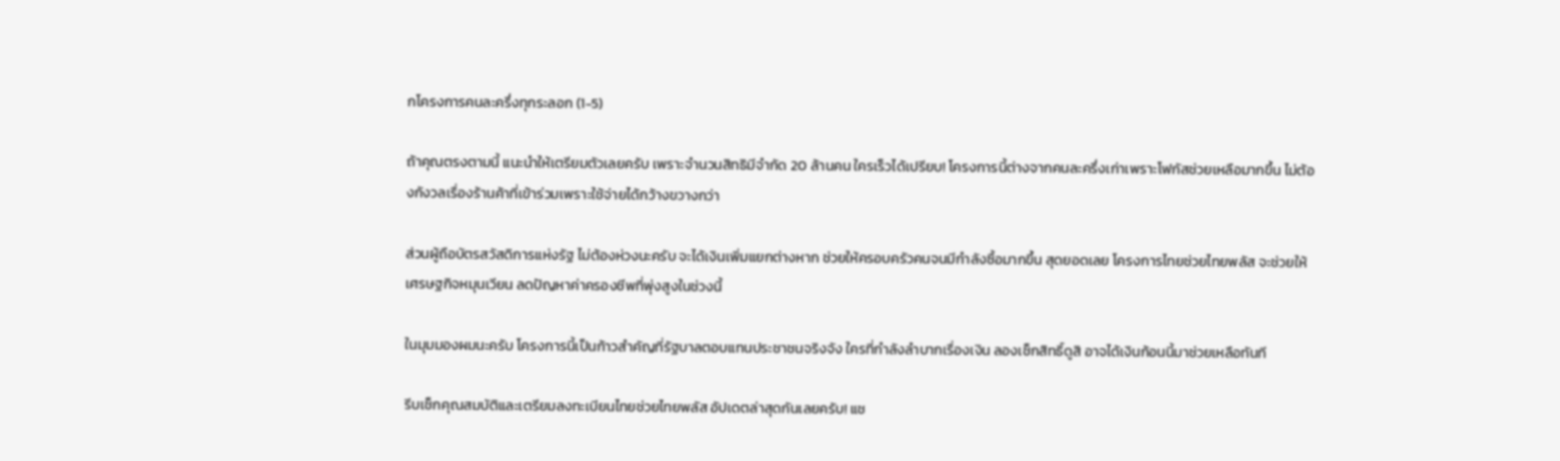กโครงการคนละครึ่งทุกระลอก (1-5)

ถ้าคุณตรงตามนี้ แนะนำให้เตรียมตัวเลยครับ เพราะจำนวนสิทธิมีจำกัด 20 ล้านคน ใครเร็วได้เปรียบ! โครงการนี้ต่างจากคนละครึ่งเก่าเพราะโฟกัสช่วยเหลือมากขึ้น ไม่ต้องกังวลเรื่องร้านค้าที่เข้าร่วมเพราะใช้จ่ายได้กว้างขวางกว่า

ส่วนผู้ถือบัตรสวัสดิการแห่งรัฐ ไม่ต้องห่วงนะครับ จะได้เงินเพิ่มแยกต่างหาก ช่วยให้ครอบครัวคนจนมีกำลังซื้อมากขึ้น สุดยอดเลย โครงการไทยช่วยไทยพลัส จะช่วยให้เศรษฐกิจหมุนเวียน ลดปัญหาค่าครองชีพที่พุ่งสูงในช่วงนี้

ในมุมมองผมนะครับ โครงการนี้เป็นก้าวสำคัญที่รัฐบาลตอบแทนประชาชนจริงจัง ใครที่กำลังลำบากเรื่องเงิน ลองเช็กสิทธิ์ดูสิ อาจได้เงินก้อนนี้มาช่วยเหลือทันที

รีบเช็กคุณสมบัติและเตรียมลงทะเบียนไทยช่วยไทยพลัส อัปเดตล่าสุดกันเลยครับ! แช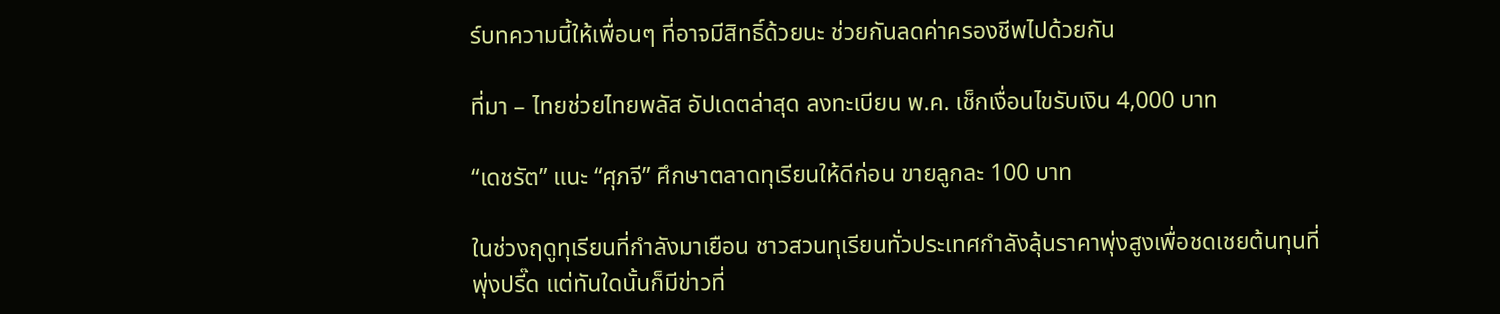ร์บทความนี้ให้เพื่อนๆ ที่อาจมีสิทธิ์ด้วยนะ ช่วยกันลดค่าครองชีพไปด้วยกัน

ที่มา – ไทยช่วยไทยพลัส อัปเดตล่าสุด ลงทะเบียน พ.ค. เช็กเงื่อนไขรับเงิน 4,000 บาท

“เดชรัต” แนะ “ศุภจี” ศึกษาตลาดทุเรียนให้ดีก่อน ขายลูกละ 100 บาท

ในช่วงฤดูทุเรียนที่กำลังมาเยือน ชาวสวนทุเรียนทั่วประเทศกำลังลุ้นราคาพุ่งสูงเพื่อชดเชยต้นทุนที่พุ่งปรี๊ด แต่ทันใดนั้นก็มีข่าวที่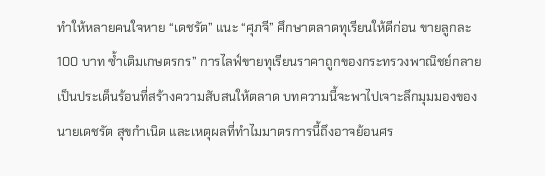ทำให้หลายคนใจหาย “เดชรัต” แนะ “ศุภจี” ศึกษาตลาดทุเรียนให้ดีก่อน ขายลูกละ 100 บาท ซ้ำเติมเกษตรกร” การไลฟ์ขายทุเรียนราคาถูกของกระทรวงพาณิชย์กลายเป็นประเด็นร้อนที่สร้างความสับสนให้ตลาด บทความนี้จะพาไปเจาะลึกมุมมองของนายเดชรัต สุขกำเนิด และเหตุผลที่ทำไมมาตรการนี้ถึงอาจย้อนศร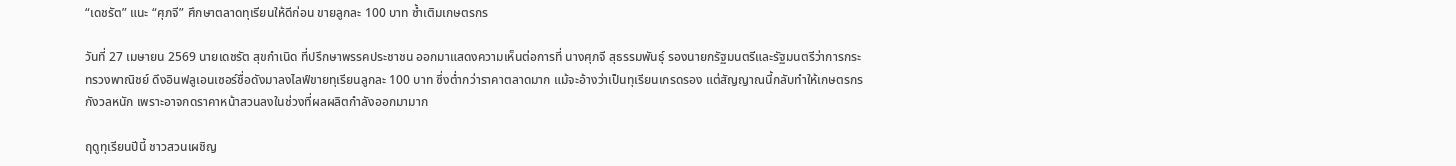“เดชรัต” แนะ “ศุภจี” ศึกษาตลาดทุเรียนให้ดีก่อน ขายลูกละ 100 บาท ซ้ำเติมเกษตรกร

วันที่ 27 เมษายน 2569 นายเดชรัต สุขกำเนิด ที่ปรึกษาพรรคประชาชน ออกมาแสดงความเห็นต่อการที่ นางศุภจี สุธรรมพันธุ์ รองนายกรัฐมนตรีและรัฐมนตรีว่าการกระทรวงพาณิชย์ ดึงอินฟลูเอนเซอร์ชื่อดังมาลงไลฟ์ขายทุเรียนลูกละ 100 บาท ซึ่งต่ำกว่าราคาตลาดมาก แม้จะอ้างว่าเป็นทุเรียนเกรดรอง แต่สัญญาณนี้กลับทำให้เกษตรกรกังวลหนัก เพราะอาจกดราคาหน้าสวนลงในช่วงที่ผลผลิตกำลังออกมามาก

ฤดูทุเรียนปีนี้ ชาวสวนเผชิญ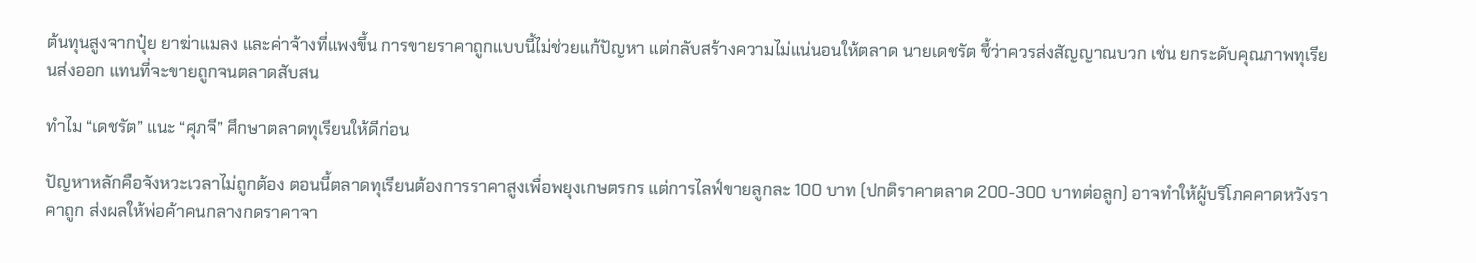ต้นทุนสูงจากปุ๋ย ยาฆ่าแมลง และค่าจ้างที่แพงขึ้น การขายราคาถูกแบบนี้ไม่ช่วยแก้ปัญหา แต่กลับสร้างความไม่แน่นอนให้ตลาด นายเดชรัต ชี้ว่าควรส่งสัญญาณบวก เช่น ยกระดับคุณภาพทุเรียนส่งออก แทนที่จะขายถูกจนตลาดสับสน

ทำไม “เดชรัต” แนะ “ศุภจี” ศึกษาตลาดทุเรียนให้ดีก่อน

ปัญหาหลักคือจังหวะเวลาไม่ถูกต้อง ตอนนี้ตลาดทุเรียนต้องการราคาสูงเพื่อพยุงเกษตรกร แต่การไลฟ์ขายลูกละ 100 บาท (ปกติราคาตลาด 200-300 บาทต่อลูก) อาจทำให้ผู้บริโภคคาดหวังราคาถูก ส่งผลให้พ่อค้าคนกลางกดราคาจา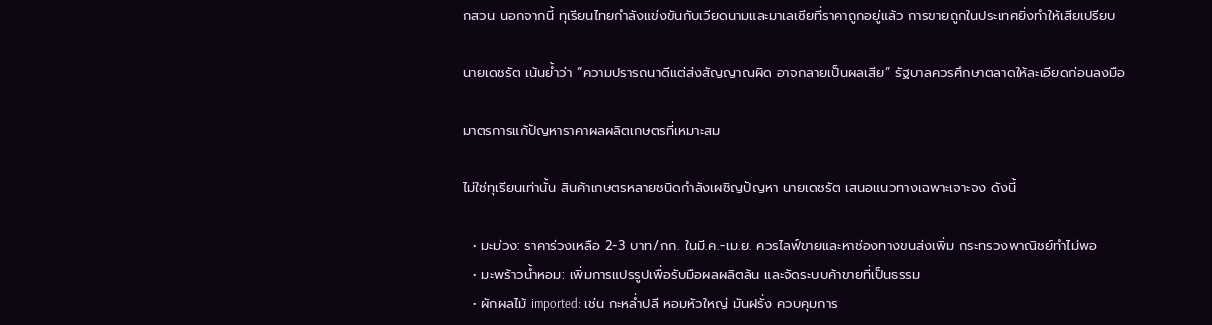กสวน นอกจากนี้ ทุเรียนไทยกำลังแข่งขันกับเวียดนามและมาเลเซียที่ราคาถูกอยู่แล้ว การขายถูกในประเทศยิ่งทำให้เสียเปรียบ

นายเดชรัต เน้นย้ำว่า “ความปรารถนาดีแต่ส่งสัญญาณผิด อาจกลายเป็นผลเสีย” รัฐบาลควรศึกษาตลาดให้ละเอียดก่อนลงมือ

มาตรการแก้ปัญหาราคาผลผลิตเกษตรที่เหมาะสม

ไม่ใช่ทุเรียนเท่านั้น สินค้าเกษตรหลายชนิดกำลังเผชิญปัญหา นายเดชรัต เสนอแนวทางเฉพาะเจาะจง ดังนี้

  • มะม่วง: ราคาร่วงเหลือ 2-3 บาท/กก. ในมี.ค.-เม.ย. ควรไลฟ์ขายและหาช่องทางขนส่งเพิ่ม กระทรวงพาณิชย์ทำไม่พอ
  • มะพร้าวน้ำหอม: เพิ่มการแปรรูปเพื่อรับมือผลผลิตล้น และจัดระบบค้าขายที่เป็นธรรม
  • ผักผลไม้ imported: เช่น กะหล่ำปลี หอมหัวใหญ่ มันฝรั่ง ควบคุมการ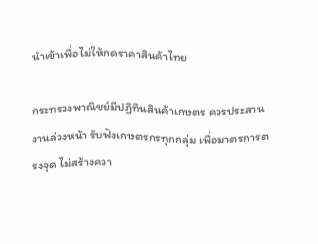นำเข้าเพื่อไม่ให้กดราคาสินค้าไทย

กระทรวงพาณิชย์มีปฏิทินสินค้าเกษตร ควรประสานงานล่วงหน้า รับฟังเกษตรกรทุกกลุ่ม เพื่อมาตรการตรงจุด ไม่สร้างควา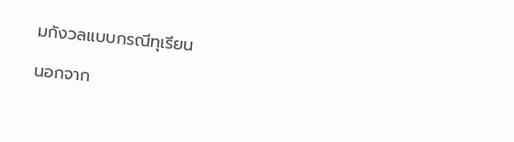มกังวลแบบกรณีทุเรียน

นอกจาก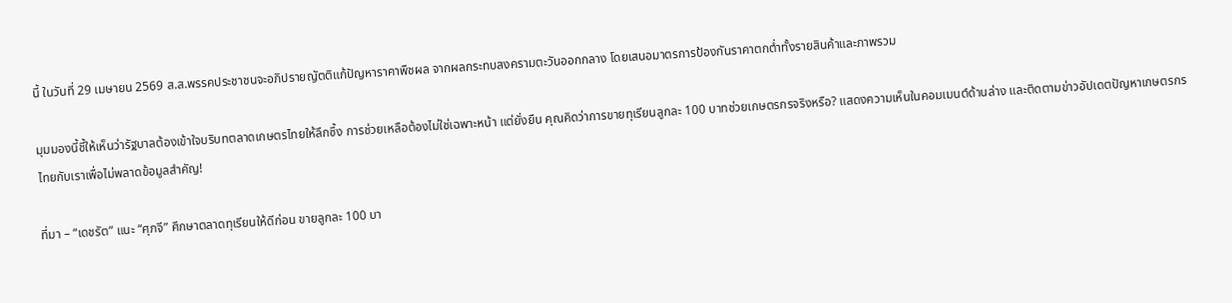นี้ ในวันที่ 29 เมษายน 2569 ส.ส.พรรคประชาชนจะอภิปรายญัตติแก้ปัญหาราคาพืชผล จากผลกระทบสงครามตะวันออกกลาง โดยเสนอมาตรการป้องกันราคาตกต่ำทั้งรายสินค้าและภาพรวม

มุมมองนี้ชี้ให้เห็นว่ารัฐบาลต้องเข้าใจบริบทตลาดเกษตรไทยให้ลึกซึ้ง การช่วยเหลือต้องไม่ใช่เฉพาะหน้า แต่ยั่งยืน คุณคิดว่าการขายทุเรียนลูกละ 100 บาทช่วยเกษตรกรจริงหรือ? แสดงความเห็นในคอมเมนต์ด้านล่าง และติดตามข่าวอัปเดตปัญหาเกษตรกรไทยกับเราเพื่อไม่พลาดข้อมูลสำคัญ!

ที่มา – “เดชรัต” แนะ “ศุภจี” ศึกษาตลาดทุเรียนให้ดีก่อน ขายลูกละ 100 บา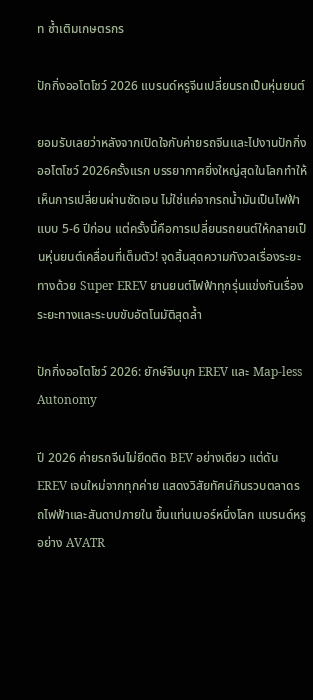ท ซ้ำเติมเกษตรกร

ปักกิ่งออโตโชว์ 2026 แบรนด์หรูจีนเปลี่ยนรถเป็นหุ่นยนต์

ยอมรับเลยว่าหลังจากเปิดใจกับค่ายรถจีนและไปงานปักกิ่งออโตโชว์ 2026ครั้งแรก บรรยากาศยิ่งใหญ่สุดในโลกทำให้เห็นการเปลี่ยนผ่านชัดเจน ไม่ใช่แค่จากรถน้ำมันเป็นไฟฟ้าแบบ 5-6 ปีก่อน แต่ครั้งนี้คือการเปลี่ยนรถยนต์ให้กลายเป็นหุ่นยนต์เคลื่อนที่เต็มตัว! จุดสิ้นสุดความกังวลเรื่องระยะทางด้วย Super EREV ยานยนต์ไฟฟ้าทุกรุ่นแข่งกันเรื่องระยะทางและระบบขับอัตโนมัติสุดล้ำ

ปักกิ่งออโตโชว์ 2026: ยักษ์จีนบุก EREV และ Map-less Autonomy

ปี 2026 ค่ายรถจีนไม่ยึดติด BEV อย่างเดียว แต่ดัน EREV เจนใหม่จากทุกค่าย แสดงวิสัยทัศน์กินรวบตลาดรถไฟฟ้าและสันดาปภายใน ขึ้นแท่นเบอร์หนึ่งโลก แบรนด์หรูอย่าง AVATR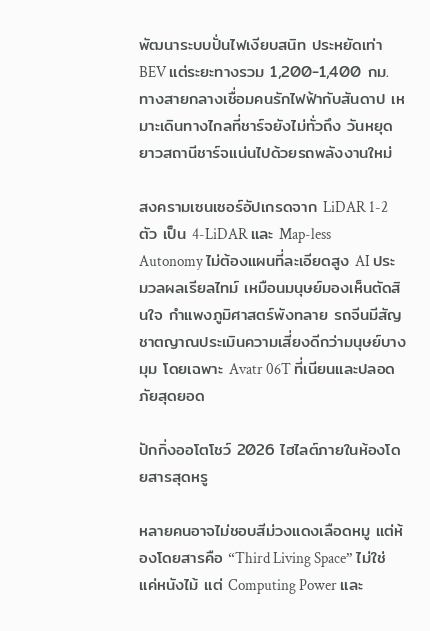พัฒนาระบบปั่นไฟเงียบสนิท ประหยัดเท่า BEV แต่ระยะทางรวม 1,200-1,400 กม. ทางสายกลางเชื่อมคนรักไฟฟ้ากับสันดาป เหมาะเดินทางไกลที่ชาร์จยังไม่ทั่วถึง วันหยุดยาวสถานีชาร์จแน่นไปด้วยรถพลังงานใหม่

สงครามเซนเซอร์อัปเกรดจาก LiDAR 1-2 ตัว เป็น 4-LiDAR และ Map-less Autonomy ไม่ต้องแผนที่ละเอียดสูง AI ประมวลผลเรียลไทม์ เหมือนมนุษย์มองเห็นตัดสินใจ กำแพงภูมิศาสตร์พังทลาย รถจีนมีสัญชาตญาณประเมินความเสี่ยงดีกว่ามนุษย์บางมุม โดยเฉพาะ Avatr 06T ที่เนียนและปลอดภัยสุดยอด

ปักกิ่งออโตโชว์ 2026 ไฮไลต์ภายในห้องโดยสารสุดหรู

หลายคนอาจไม่ชอบสีม่วงแดงเลือดหมู แต่ห้องโดยสารคือ “Third Living Space” ไม่ใช่แค่หนังไม้ แต่ Computing Power และ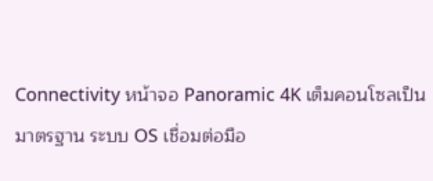Connectivity หน้าจอ Panoramic 4K เต็มคอนโซลเป็นมาตรฐาน ระบบ OS เชื่อมต่อมือ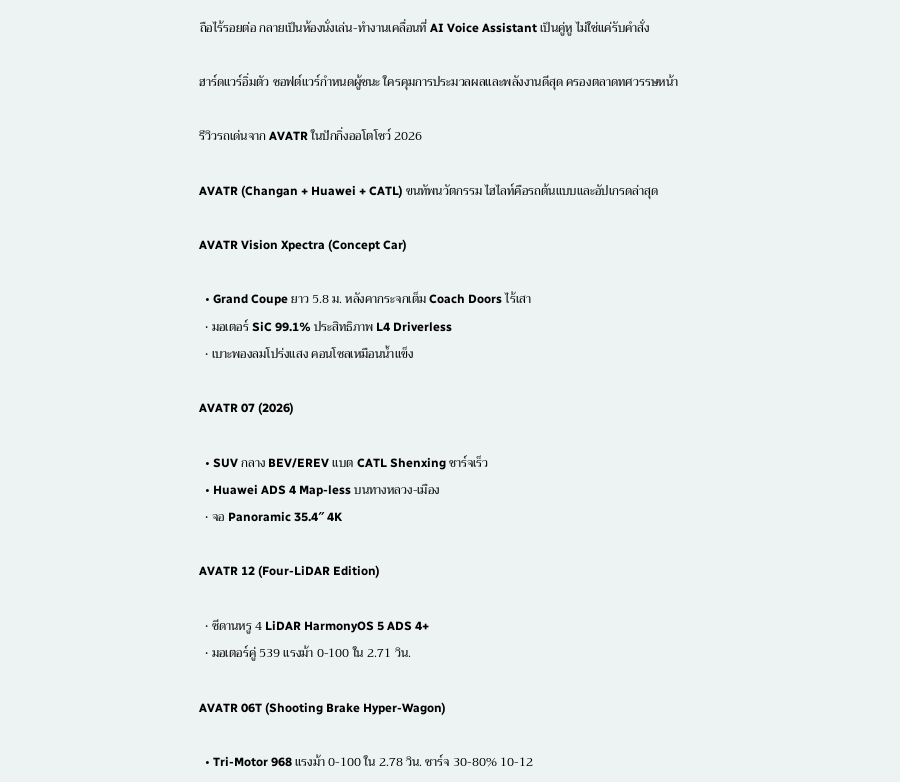ถือไร้รอยต่อ กลายเป็นห้องนั่งเล่น-ทำงานเคลื่อนที่ AI Voice Assistant เป็นคู่หู ไม่ใช่แค่รับคำสั่ง

ฮาร์ดแวร์อิ่มตัว ซอฟต์แวร์กำหนดผู้ชนะ ใครคุมการประมวลผลและพลังงานดีสุด ครองตลาดทศวรรษหน้า

รีวิวรถเด่นจาก AVATR ในปักกิ่งออโตโชว์ 2026

AVATR (Changan + Huawei + CATL) ขนทัพนวัตกรรม ไฮไลท์คือรถต้นแบบและอัปเกรดล่าสุด

AVATR Vision Xpectra (Concept Car)

  • Grand Coupe ยาว 5.8 ม. หลังคากระจกเต็ม Coach Doors ไร้เสา
  • มอเตอร์ SiC 99.1% ประสิทธิภาพ L4 Driverless
  • เบาะพองลมโปร่งแสง คอนโซลเหมือนน้ำแข็ง

AVATR 07 (2026)

  • SUV กลาง BEV/EREV แบต CATL Shenxing ชาร์จเร็ว
  • Huawei ADS 4 Map-less บนทางหลวง-เมือง
  • จอ Panoramic 35.4″ 4K

AVATR 12 (Four-LiDAR Edition)

  • ซีดานหรู 4 LiDAR HarmonyOS 5 ADS 4+
  • มอเตอร์คู่ 539 แรงม้า 0-100 ใน 2.71 วิน.

AVATR 06T (Shooting Brake Hyper-Wagon)

  • Tri-Motor 968 แรงม้า 0-100 ใน 2.78 วิน. ชาร์จ 30-80% 10-12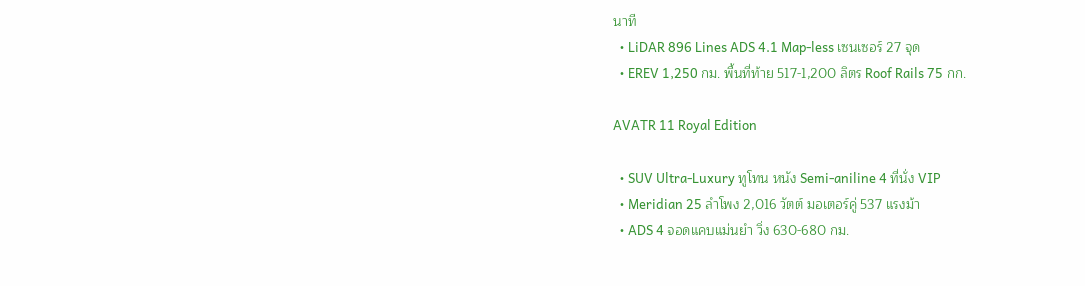นาที
  • LiDAR 896 Lines ADS 4.1 Map-less เซนเซอร์ 27 จุด
  • EREV 1,250 กม. พื้นที่ท้าย 517-1,200 ลิตร Roof Rails 75 กก.

AVATR 11 Royal Edition

  • SUV Ultra-Luxury ทูโทน หนัง Semi-aniline 4 ที่นั่ง VIP
  • Meridian 25 ลำโพง 2,016 วัตต์ มอเตอร์คู่ 537 แรงม้า
  • ADS 4 จอดแคบแม่นยำ วิ่ง 630-680 กม.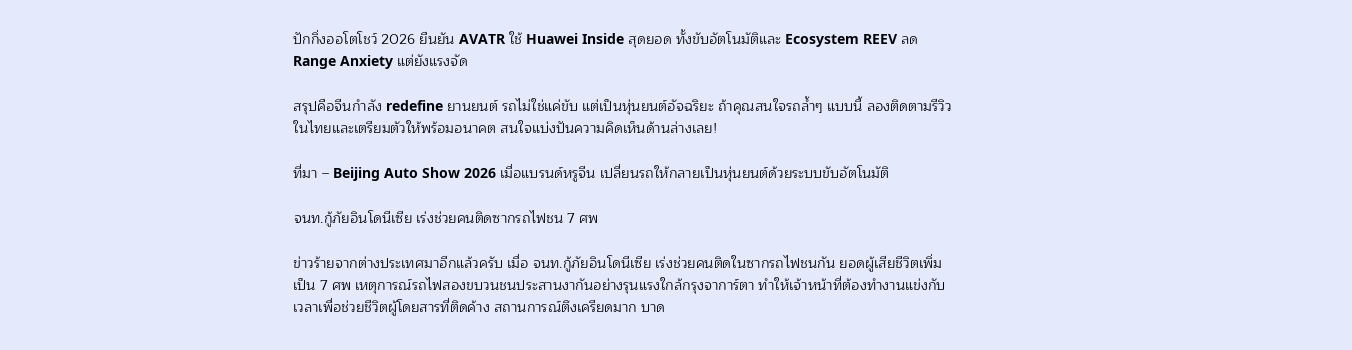ปักกิ่งออโตโชว์ 2026 ยืนยัน AVATR ใช้ Huawei Inside สุดยอด ทั้งขับอัตโนมัติและ Ecosystem REEV ลด Range Anxiety แต่ยังแรงจัด

สรุปคือจีนกำลัง redefine ยานยนต์ รถไม่ใช่แค่ขับ แต่เป็นหุ่นยนต์อัจฉริยะ ถ้าคุณสนใจรถล้ำๆ แบบนี้ ลองติดตามรีวิวในไทยและเตรียมตัวให้พร้อมอนาคต สนใจแบ่งปันความคิดเห็นด้านล่างเลย!

ที่มา – Beijing Auto Show 2026 เมื่อแบรนด์หรูจีน เปลี่ยนรถให้กลายเป็นหุ่นยนต์ด้วยระบบขับอัตโนมัติ

จนท.กู้ภัยอินโดนีเซีย เร่งช่วยคนติดซากรถไฟชน 7 ศพ

ข่าวร้ายจากต่างประเทศมาอีกแล้วครับ เมื่อ จนท.กู้ภัยอินโดนีเซีย เร่งช่วยคนติดในซากรถไฟชนกัน ยอดผู้เสียชีวิตเพิ่มเป็น 7 ศพ เหตุการณ์รถไฟสองขบวนชนประสานงากันอย่างรุนแรงใกล้กรุงจาการ์ตา ทำให้เจ้าหน้าที่ต้องทำงานแข่งกับเวลาเพื่อช่วยชีวิตผู้โดยสารที่ติดค้าง สถานการณ์ตึงเครียดมาก บาด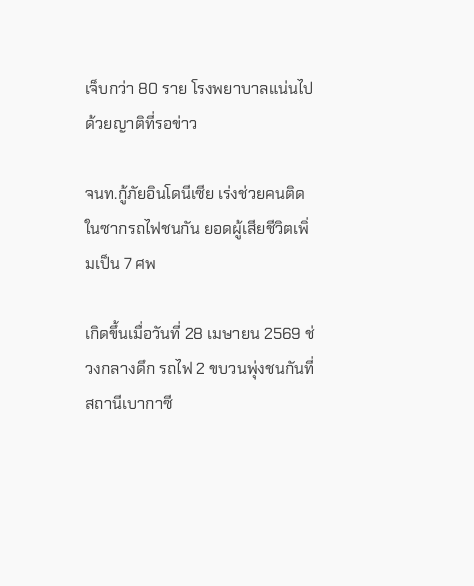เจ็บกว่า 80 ราย โรงพยาบาลแน่นไปด้วยญาติที่รอข่าว

จนท.กู้ภัยอินโดนีเซีย เร่งช่วยคนติดในซากรถไฟชนกัน ยอดผู้เสียชีวิตเพิ่มเป็น 7 ศพ

เกิดขึ้นเมื่อวันที่ 28 เมษายน 2569 ช่วงกลางดึก รถไฟ 2 ขบวนพุ่งชนกันที่สถานีเบากาซี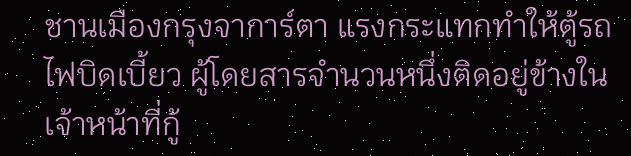ชานเมืองกรุงจาการ์ตา แรงกระแทกทำให้ตู้รถไฟบิดเบี้ยว ผู้โดยสารจำนวนหนึ่งติดอยู่ข้างใน เจ้าหน้าที่กู้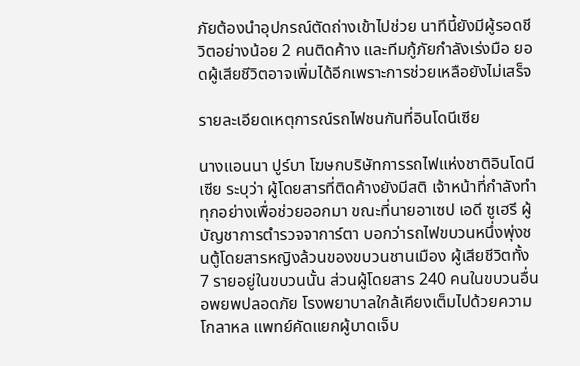ภัยต้องนำอุปกรณ์ตัดถ่างเข้าไปช่วย นาทีนี้ยังมีผู้รอดชีวิตอย่างน้อย 2 คนติดค้าง และทีมกู้ภัยกำลังเร่งมือ ยอดผู้เสียชีวิตอาจเพิ่มได้อีกเพราะการช่วยเหลือยังไม่เสร็จ

รายละเอียดเหตุการณ์รถไฟชนกันที่อินโดนีเซีย

นางแอนนา ปูร์บา โฆษกบริษัทการรถไฟแห่งชาติอินโดนีเซีย ระบุว่า ผู้โดยสารที่ติดค้างยังมีสติ เจ้าหน้าที่กำลังทำทุกอย่างเพื่อช่วยออกมา ขณะที่นายอาเซป เอดี ซูเฮรี ผู้บัญชาการตำรวจจาการ์ตา บอกว่ารถไฟขบวนหนึ่งพุ่งชนตู้โดยสารหญิงล้วนของขบวนชานเมือง ผู้เสียชีวิตทั้ง 7 รายอยู่ในขบวนนั้น ส่วนผู้โดยสาร 240 คนในขบวนอื่นอพยพปลอดภัย โรงพยาบาลใกล้เคียงเต็มไปด้วยความโกลาหล แพทย์คัดแยกผู้บาดเจ็บ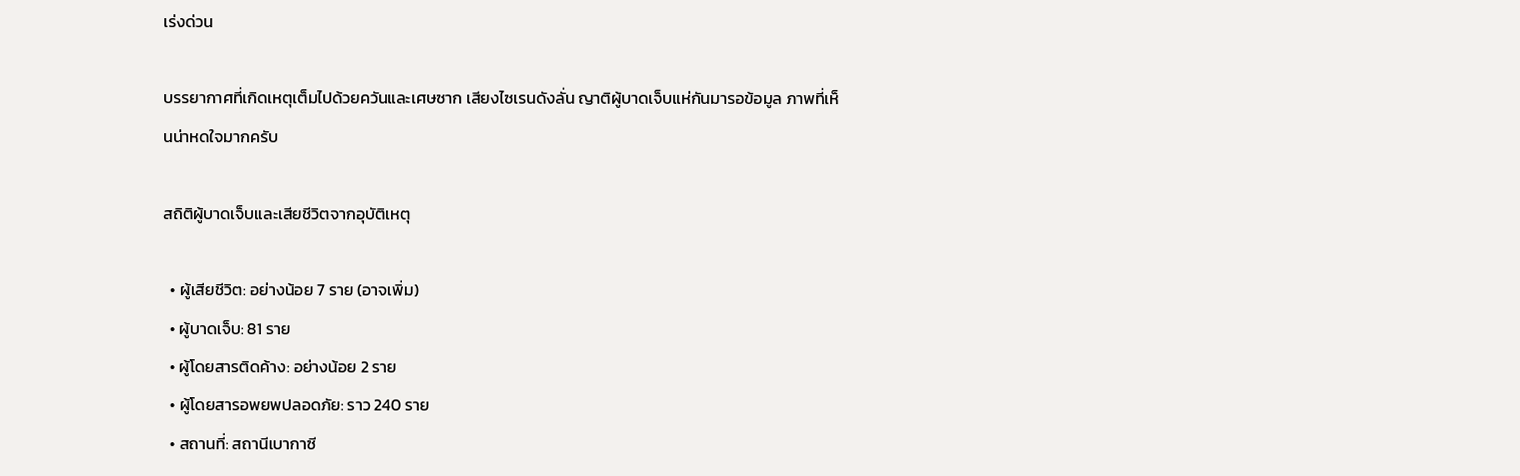เร่งด่วน

บรรยากาศที่เกิดเหตุเต็มไปด้วยควันและเศษซาก เสียงไซเรนดังลั่น ญาติผู้บาดเจ็บแห่กันมารอข้อมูล ภาพที่เห็นน่าหดใจมากครับ

สถิติผู้บาดเจ็บและเสียชีวิตจากอุบัติเหตุ

  • ผู้เสียชีวิต: อย่างน้อย 7 ราย (อาจเพิ่ม)
  • ผู้บาดเจ็บ: 81 ราย
  • ผู้โดยสารติดค้าง: อย่างน้อย 2 ราย
  • ผู้โดยสารอพยพปลอดภัย: ราว 240 ราย
  • สถานที่: สถานีเบากาซี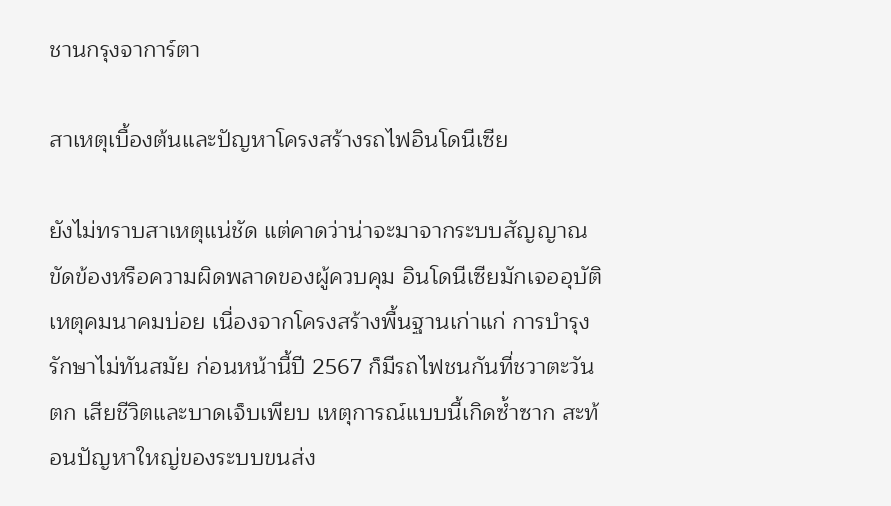ชานกรุงจาการ์ตา

สาเหตุเบื้องต้นและปัญหาโครงสร้างรถไฟอินโดนีเซีย

ยังไม่ทราบสาเหตุแน่ชัด แต่คาดว่าน่าจะมาจากระบบสัญญาณขัดข้องหรือความผิดพลาดของผู้ควบคุม อินโดนีเซียมักเจออุบัติเหตุคมนาคมบ่อย เนื่องจากโครงสร้างพื้นฐานเก่าแก่ การบำรุงรักษาไม่ทันสมัย ก่อนหน้านี้ปี 2567 ก็มีรถไฟชนกันที่ชวาตะวันตก เสียชีวิตและบาดเจ็บเพียบ เหตุการณ์แบบนี้เกิดซ้ำซาก สะท้อนปัญหาใหญ่ของระบบขนส่ง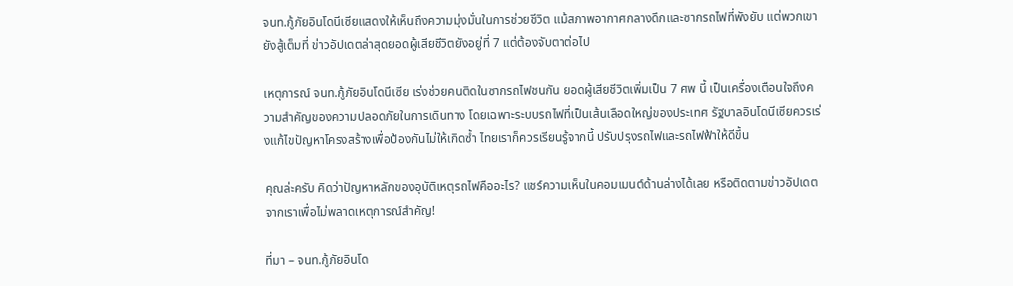จนท.กู้ภัยอินโดนีเซียแสดงให้เห็นถึงความมุ่งมั่นในการช่วยชีวิต แม้สภาพอากาศกลางดึกและซากรถไฟที่พังยับ แต่พวกเขายังสู้เต็มที่ ข่าวอัปเดตล่าสุดยอดผู้เสียชีวิตยังอยู่ที่ 7 แต่ต้องจับตาต่อไป

เหตุการณ์ จนท.กู้ภัยอินโดนีเซีย เร่งช่วยคนติดในซากรถไฟชนกัน ยอดผู้เสียชีวิตเพิ่มเป็น 7 ศพ นี้ เป็นเครื่องเตือนใจถึงความสำคัญของความปลอดภัยในการเดินทาง โดยเฉพาะระบบรถไฟที่เป็นเส้นเลือดใหญ่ของประเทศ รัฐบาลอินโดนีเซียควรเร่งแก้ไขปัญหาโครงสร้างเพื่อป้องกันไม่ให้เกิดซ้ำ ไทยเราก็ควรเรียนรู้จากนี้ ปรับปรุงรถไฟและรถไฟฟ้าให้ดีขึ้น

คุณล่ะครับ คิดว่าปัญหาหลักของอุบัติเหตุรถไฟคืออะไร? แชร์ความเห็นในคอมเมนต์ด้านล่างได้เลย หรือติดตามข่าวอัปเดตจากเราเพื่อไม่พลาดเหตุการณ์สำคัญ!

ที่มา – จนท.กู้ภัยอินโด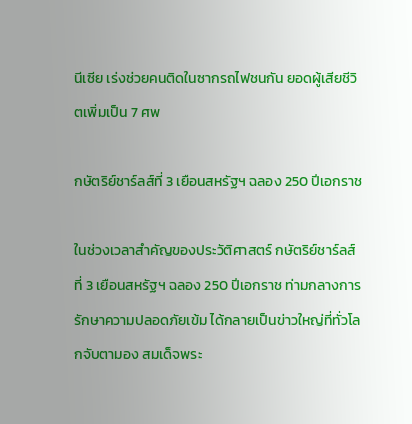นีเซีย เร่งช่วยคนติดในซากรถไฟชนกัน ยอดผู้เสียชีวิตเพิ่มเป็น 7 ศพ

กษัตริย์ชาร์ลส์ที่ 3 เยือนสหรัฐฯ ฉลอง 250 ปีเอกราช

ในช่วงเวลาสำคัญของประวัติศาสตร์ กษัตริย์ชาร์ลส์ที่ 3 เยือนสหรัฐฯ ฉลอง 250 ปีเอกราช ท่ามกลางการรักษาความปลอดภัยเข้ม ได้กลายเป็นข่าวใหญ่ที่ทั่วโลกจับตามอง สมเด็จพระ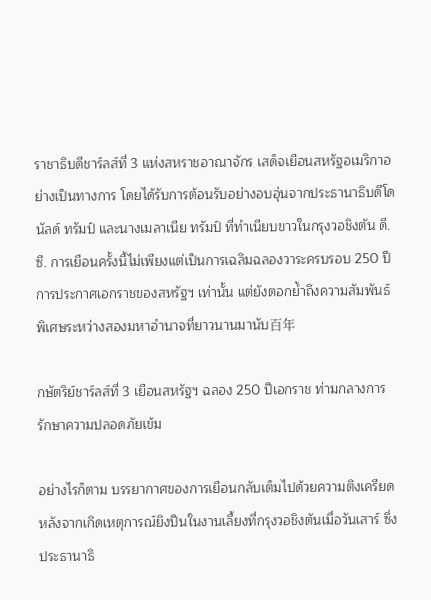ราชาธิบดีชาร์ลส์ที่ 3 แห่งสหราชอาณาจักร เสด็จเยือนสหรัฐอเมริกาอย่างเป็นทางการ โดยได้รับการต้อนรับอย่างอบอุ่นจากประธานาธิบดีโดนัลด์ ทรัมป์ และนางเมลาเนีย ทรัมป์ ที่ทำเนียบขาวในกรุงวอชิงตัน ดี.ซี. การเยือนครั้งนี้ไม่เพียงแต่เป็นการเฉลิมฉลองวาระครบรอบ 250 ปีการประกาศเอกราชของสหรัฐฯ เท่านั้น แต่ยังตอกย้ำถึงความสัมพันธ์พิเศษระหว่างสองมหาอำนาจที่ยาวนานมานับ百年

กษัตริย์ชาร์ลส์ที่ 3 เยือนสหรัฐฯ ฉลอง 250 ปีเอกราช ท่ามกลางการรักษาความปลอดภัยเข้ม

อย่างไรก็ตาม บรรยากาศของการเยือนกลับเต็มไปด้วยความตึงเครียด หลังจากเกิดเหตุการณ์ยิงปืนในงานเลี้ยงที่กรุงวอชิงตันเมื่อวันเสาร์ ซึ่งประธานาธิ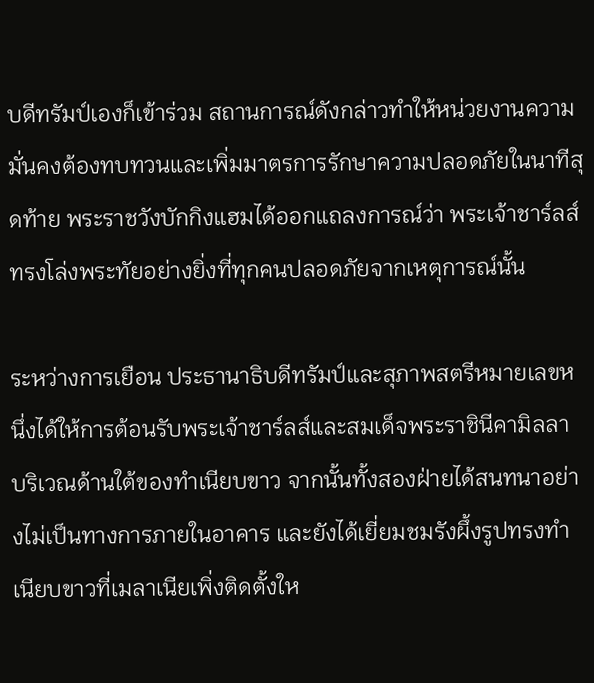บดีทรัมป์เองก็เข้าร่วม สถานการณ์ดังกล่าวทำให้หน่วยงานความมั่นคงต้องทบทวนและเพิ่มมาตรการรักษาความปลอดภัยในนาทีสุดท้าย พระราชวังบักกิงแฮมได้ออกแถลงการณ์ว่า พระเจ้าชาร์ลส์ทรงโล่งพระทัยอย่างยิ่งที่ทุกคนปลอดภัยจากเหตุการณ์นั้น

ระหว่างการเยือน ประธานาธิบดีทรัมป์และสุภาพสตรีหมายเลขหนึ่งได้ให้การต้อนรับพระเจ้าชาร์ลส์และสมเด็จพระราชินีคามิลลา บริเวณด้านใต้ของทำเนียบขาว จากนั้นทั้งสองฝ่ายได้สนทนาอย่างไม่เป็นทางการภายในอาคาร และยังได้เยี่ยมชมรังผึ้งรูปทรงทำเนียบขาวที่เมลาเนียเพิ่งติดตั้งให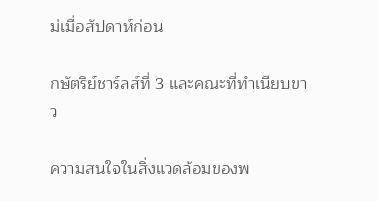ม่เมื่อสัปดาห์ก่อน

กษัตริย์ชาร์ลส์ที่ 3 และคณะที่ทำเนียบขาว

ความสนใจในสิ่งแวดล้อมของพ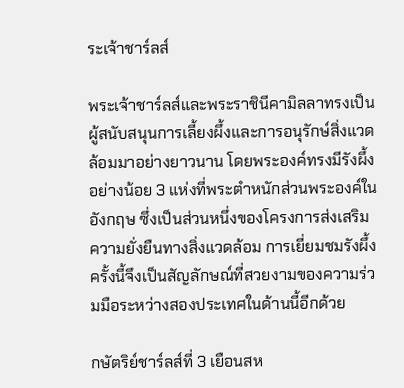ระเจ้าชาร์ลส์

พระเจ้าชาร์ลส์และพระราชินีคามิลลาทรงเป็นผู้สนับสนุนการเลี้ยงผึ้งและการอนุรักษ์สิ่งแวดล้อมมาอย่างยาวนาน โดยพระองค์ทรงมีรังผึ้งอย่างน้อย 3 แห่งที่พระตำหนักส่วนพระองค์ในอังกฤษ ซึ่งเป็นส่วนหนึ่งของโครงการส่งเสริมความยั่งยืนทางสิ่งแวดล้อม การเยี่ยมชมรังผึ้งครั้งนี้จึงเป็นสัญลักษณ์ที่สวยงามของความร่วมมือระหว่างสองประเทศในด้านนี้อีกด้วย

กษัตริย์ชาร์ลส์ที่ 3 เยือนสห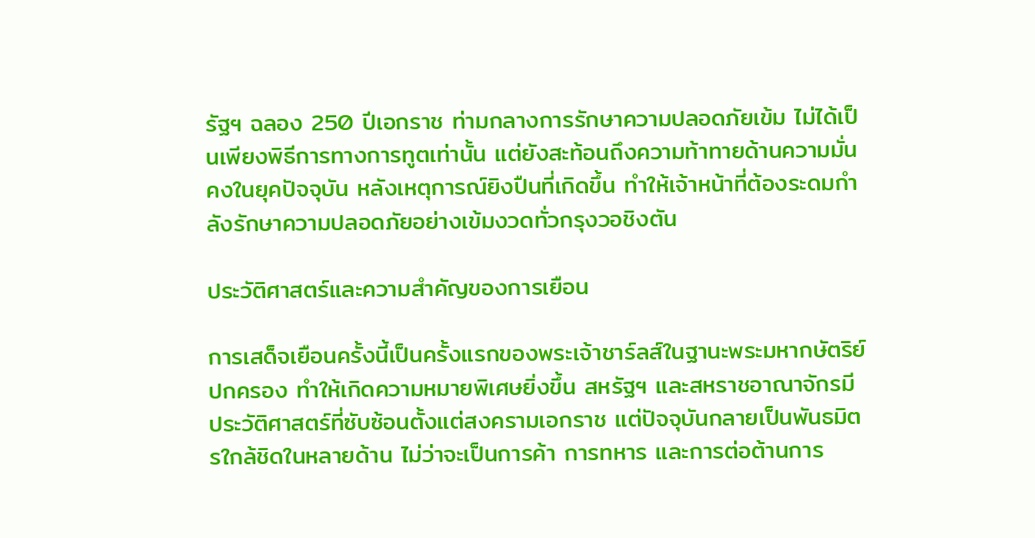รัฐฯ ฉลอง 250 ปีเอกราช ท่ามกลางการรักษาความปลอดภัยเข้ม ไม่ได้เป็นเพียงพิธีการทางการทูตเท่านั้น แต่ยังสะท้อนถึงความท้าทายด้านความมั่นคงในยุคปัจจุบัน หลังเหตุการณ์ยิงปืนที่เกิดขึ้น ทำให้เจ้าหน้าที่ต้องระดมกำลังรักษาความปลอดภัยอย่างเข้มงวดทั่วกรุงวอชิงตัน

ประวัติศาสตร์และความสำคัญของการเยือน

การเสด็จเยือนครั้งนี้เป็นครั้งแรกของพระเจ้าชาร์ลส์ในฐานะพระมหากษัตริย์ปกครอง ทำให้เกิดความหมายพิเศษยิ่งขึ้น สหรัฐฯ และสหราชอาณาจักรมีประวัติศาสตร์ที่ซับซ้อนตั้งแต่สงครามเอกราช แต่ปัจจุบันกลายเป็นพันธมิตรใกล้ชิดในหลายด้าน ไม่ว่าจะเป็นการค้า การทหาร และการต่อต้านการ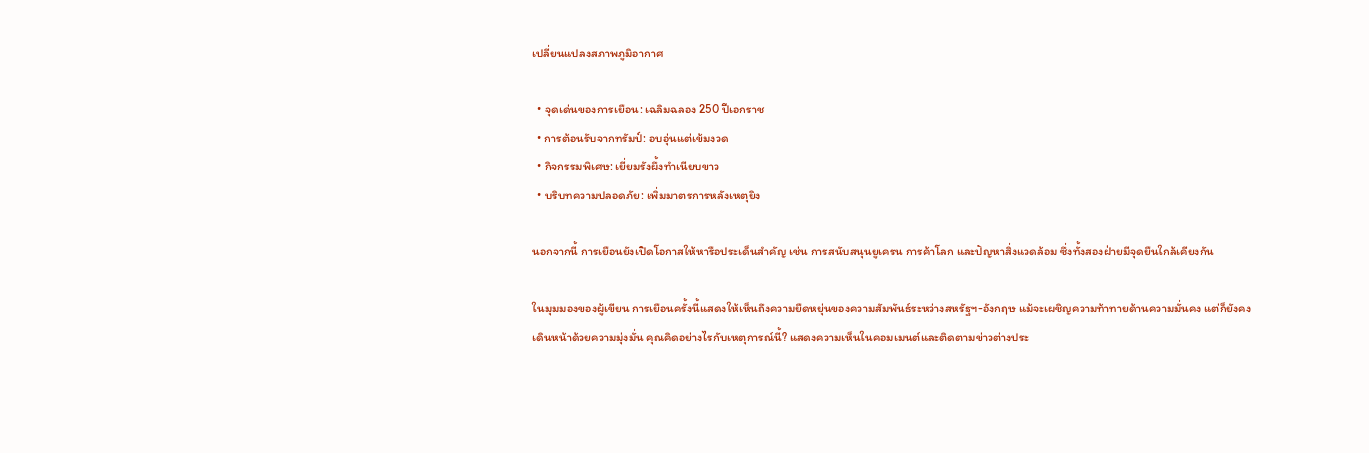เปลี่ยนแปลงสภาพภูมิอากาศ

  • จุดเด่นของการเยือน: เฉลิมฉลอง 250 ปีเอกราช
  • การต้อนรับจากทรัมป์: อบอุ่นแต่เข้มงวด
  • กิจกรรมพิเศษ: เยี่ยมรังผึ้งทำเนียบขาว
  • บริบทความปลอดภัย: เพิ่มมาตรการหลังเหตุยิง

นอกจากนี้ การเยือนยังเปิดโอกาสให้หารือประเด็นสำคัญ เช่น การสนับสนุนยูเครน การค้าโลก และปัญหาสิ่งแวดล้อม ซึ่งทั้งสองฝ่ายมีจุดยืนใกล้เคียงกัน

ในมุมมองของผู้เขียน การเยือนครั้งนี้แสดงให้เห็นถึงความยืดหยุ่นของความสัมพันธ์ระหว่างสหรัฐฯ-อังกฤษ แม้จะเผชิญความท้าทายด้านความมั่นคง แต่ก็ยังคงเดินหน้าด้วยความมุ่งมั่น คุณคิดอย่างไรกับเหตุการณ์นี้? แสดงความเห็นในคอมเมนต์และติดตามข่าวต่างประ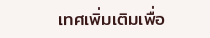เทศเพิ่มเติมเพื่อ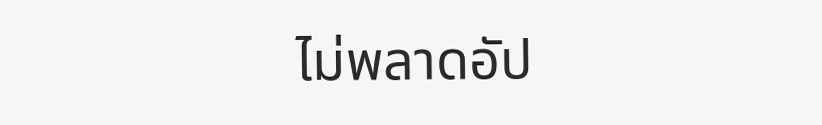ไม่พลาดอัป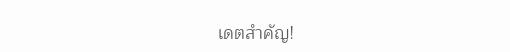เดตสำคัญ!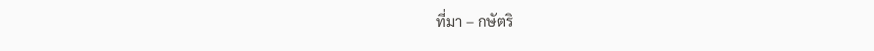ที่มา – กษัตริ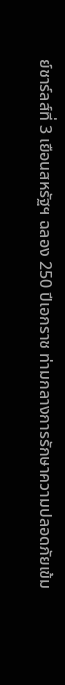ย์ชาร์ลส์ที่ 3 เยือนสหรัฐฯ ฉลอง 250 ปีเอกราช ท่ามกลางการรักษาความปลอดภัยเข้ม